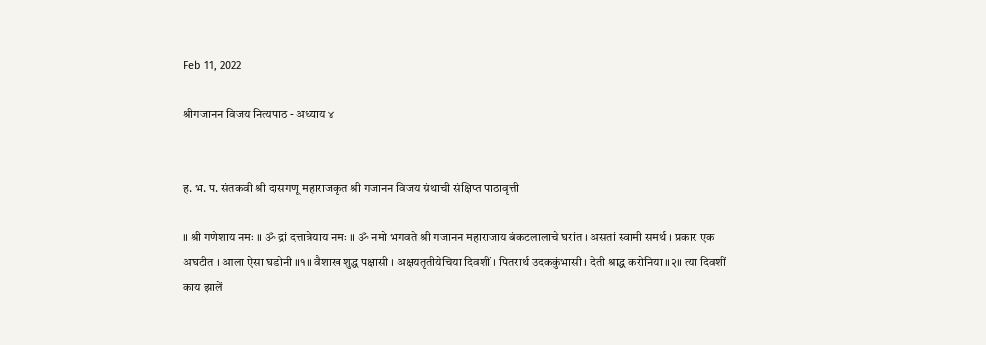Feb 11, 2022

श्रीगजानन विजय नित्यपाठ - अध्याय ४


ह. भ. प. संतकवी श्री दासगणू महाराजकृत श्री गजानन विजय ग्रंथाची संक्षिप्त पाठावृत्ती

॥ श्री गणेशाय नमः ॥ ॐ द्रां दत्तात्रेयाय नमः ॥ ॐ नमो भगवते श्री गजानन महाराजाय बंकटलालाचे घरांत । असतां स्वामी समर्थ । प्रकार एक अघटीत । आला ऐसा घडोनी ॥१॥ वैशाख शुद्ध पक्षासी । अक्षयतृतीयेचिया दिवशीं । पितरार्थ उदककुंभासी । देती श्राद्ध करोनिया ॥२॥ त्या दिवशीं काय झालें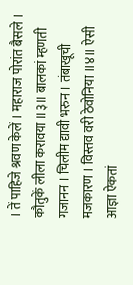। तें पाहिजे श्रवण केलें । महाराज पोरांत बैसले । कौतुकें लीला करावया ॥३॥ बालकां म्हणती गजानन । चिलीम द्यावी भरुन । तंबाखूची मजकारण । विस्तव वरी ठेवोनिया ॥४॥ ऐसी आज्ञा ऐकतां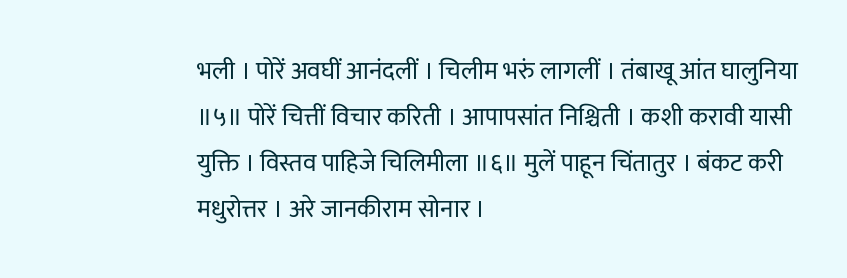भली । पोरें अवघीं आनंदलीं । चिलीम भरुं लागलीं । तंबाखू आंत घालुनिया ॥५॥ पोरें चित्तीं विचार करिती । आपापसांत निश्चिती । कशी करावी यासी युक्ति । विस्तव पाहिजे चिलिमीला ॥६॥ मुलें पाहून चिंतातुर । बंकट करी मधुरोत्तर । अरे जानकीराम सोनार ।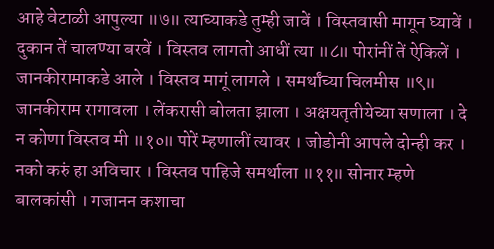आहे वेटाळी आपुल्या ॥७॥ त्याच्याकडे तुम्ही जावें । विस्तवासी मागून घ्यावें । दुकान तें चालण्या बरवें । विस्तव लागतो आधीं त्या ॥८॥ पोरांनीं तें ऐकिलें । जानकीरामाकडे आले । विस्तव मागूं लागले । समर्थांच्या चिलमीस ॥९॥ जानकीराम रागावला । लेंकरासी बोलता झाला । अक्षयतृतीयेच्या सणाला । दे न कोणा विस्तव मी ॥१०॥ पोरें म्हणालीं त्यावर । जोडोनी आपले दोन्ही कर । नको करुं हा अविचार । विस्तव पाहिजे समर्थाला ॥११॥ सोनार म्हणे बालकांसी । गजानन कशाचा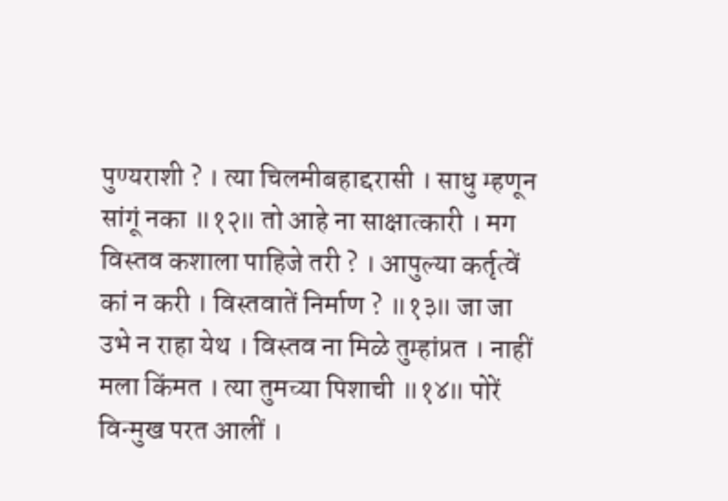पुण्यराशी ? । त्या चिलमीबहाद्दरासी । साधु म्हणून सांगूं नका ॥१२॥ तो आहे ना साक्षात्कारी । मग विस्तव कशाला पाहिजे तरी ? । आपुल्या कर्तृत्वें कां न करी । विस्तवातें निर्माण ? ॥१३॥ जा जा उभे न राहा येथ । विस्तव ना मिळे तुम्हांप्रत । नाहीं मला किंमत । त्या तुमच्या पिशाची ॥१४॥ पोरें विन्मुख परत आलीं ।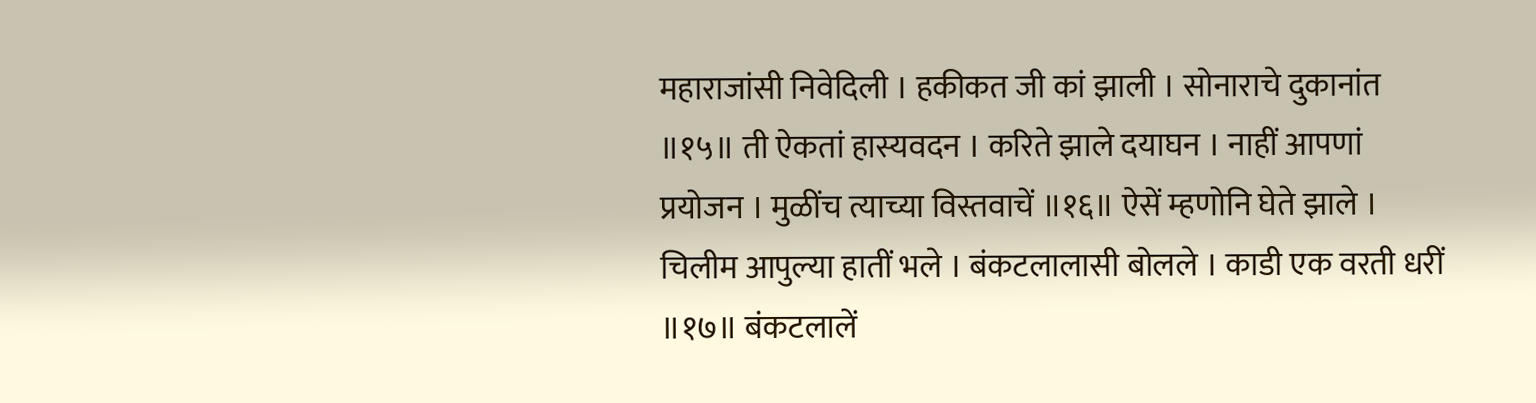महाराजांसी निवेदिली । हकीकत जी कां झाली । सोनाराचे दुकानांत ॥१५॥ ती ऐकतां हास्यवदन । करिते झाले दयाघन । नाहीं आपणां प्रयोजन । मुळींच त्याच्या विस्तवाचें ॥१६॥ ऐसें म्हणोनि घेते झाले । चिलीम आपुल्या हातीं भले । बंकटलालासी बोलले । काडी एक वरती धरीं ॥१७॥ बंकटलालें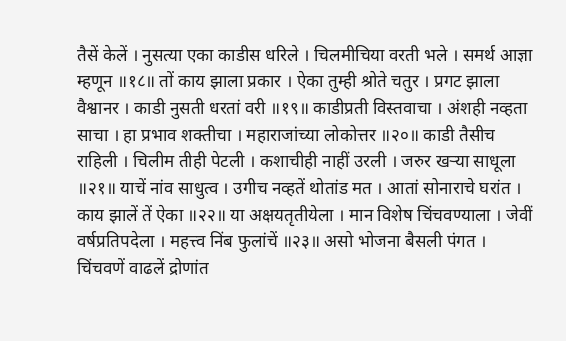तैसें केलें । नुसत्या एका काडीस धरिले । चिलमीचिया वरती भले । समर्थ आज्ञा म्हणून ॥१८॥ तों काय झाला प्रकार । ऐका तुम्ही श्रोते चतुर । प्रगट झाला वैश्वानर । काडी नुसती धरतां वरी ॥१९॥ काडीप्रती विस्तवाचा । अंशही नव्हता साचा । हा प्रभाव शक्तीचा । महाराजांच्या लोकोत्तर ॥२०॥ काडी तैसीच राहिली । चिलीम तीही पेटली । कशाचीही नाहीं उरली । जरुर खर्‍या साधूला ॥२१॥ याचें नांव साधुत्व । उगीच नव्हतें थोतांड मत । आतां सोनाराचे घरांत । काय झालें तें ऐका ॥२२॥ या अक्षयतृतीयेला । मान विशेष चिंचवण्याला । जेवीं वर्षप्रतिपदेला । महत्त्व निंब फुलांचें ॥२३॥ असो भोजना बैसली पंगत । चिंचवणें वाढलें द्रोणांत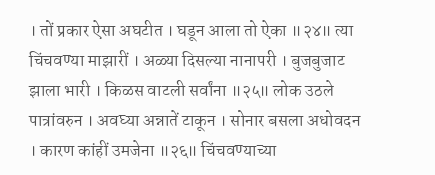। तों प्रकार ऐसा अघटीत । घडून आला तो ऐका ॥२४॥ त्या चिंचवण्या माझारीं । अळ्या दिसल्या नानापरी । बुजबुजाट झाला भारी । किळस वाटली सर्वांना ॥२५॥ लोक उठले पात्रांवरुन । अवघ्या अन्नातें टाकून । सोनार बसला अधोवदन । कारण कांहीं उमजेना ॥२६॥ चिंचवण्याच्या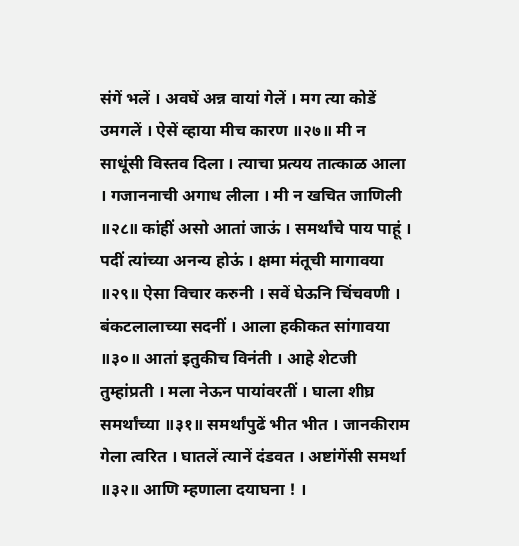संगें भलें । अवघें अन्न वायां गेलें । मग त्या कोडें उमगलें । ऐसें व्हाया मीच कारण ॥२७॥ मी न साधूंसी विस्तव दिला । त्याचा प्रत्यय तात्काळ आला । गजाननाची अगाध लीला । मी न खचित जाणिली ॥२८॥ कांहीं असो आतां जाऊं । समर्थांचे पाय पाहूं । पदीं त्यांच्या अनन्य होऊं । क्षमा मंतूची मागावया ॥२९॥ ऐसा विचार करुनी । सवें घेऊनि चिंचवणी । बंकटलालाच्या सदनीं । आला हकीकत सांगावया ॥३०॥ आतां इतुकीच विनंती । आहे शेटजी तुम्हांप्रती । मला नेऊन पायांवरतीं । घाला शीघ्र समर्थांच्या ॥३१॥ समर्थांपुढें भीत भीत । जानकीराम गेला त्वरित । घातलें त्यानें दंडवत । अष्टांगेंसी समर्था ॥३२॥ आणि म्हणाला दयाघना ! ।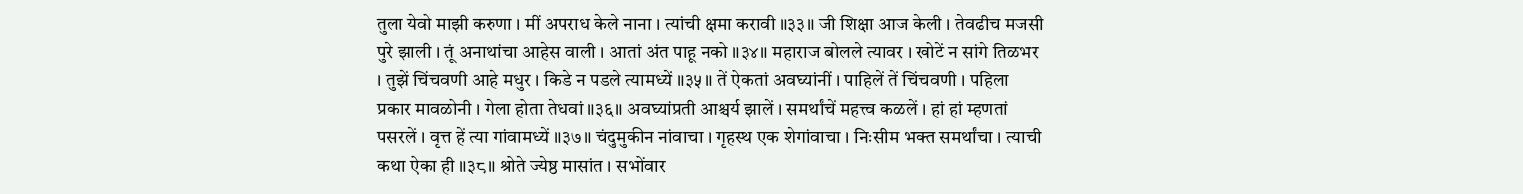तुला येवो माझी करुणा । मीं अपराध केले नाना । त्यांची क्षमा करावी ॥३३॥ जी शिक्षा आज केली । तेवढीच मजसी पुरे झाली । तूं अनाथांचा आहेस वाली । आतां अंत पाहू नको ॥३४॥ महाराज बोलले त्यावर । खोटें न सांगे तिळभर । तुझें चिंचवणी आहे मधुर । किडे न पडले त्यामध्यें ॥३५॥ तें ऐकतां अवघ्यांनीं । पाहिलें तें चिंचवणी । पहिला प्रकार मावळोनी । गेला होता तेधवां ॥३६॥ अवघ्यांप्रती आश्चर्य झालें । समर्थांचें महत्त्व कळलें । हां हां म्हणतां पसरलें । वृत्त हें त्या गांवामध्यें ॥३७॥ चंदुमुकीन नांवाचा । गृहस्थ एक शेगांवाचा । निःसीम भक्त समर्थांचा । त्याची कथा ऐका ही ॥३८॥ श्रोते ज्येष्ठ मासांत । सभोंवार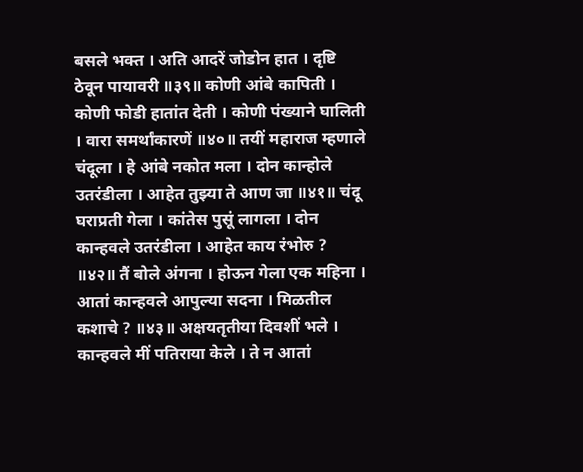बसले भक्त । अति आदरें जोडोन हात । दृष्टि ठेवून पायावरी ॥३९॥ कोणी आंबे कापिती । कोणी फोडी हातांत देती । कोणी पंख्याने घालिती । वारा समर्थांकारणें ॥४०॥ तयीं महाराज म्हणाले चंदूला । हे आंबे नकोत मला । दोन कान्होले उतरंडीला । आहेत तुझ्या ते आण जा ॥४१॥ चंदू घराप्रती गेला । कांतेस पुसूं लागला । दोन कान्हवले उतरंडीला । आहेत काय रंभोरु ? ॥४२॥ तैं बोले अंगना । होऊन गेला एक महिना । आतां कान्हवले आपुल्या सदना । मिळतील कशाचे ? ॥४३॥ अक्षयतृतीया दिवशीं भले । कान्हवले मीं पतिराया केले । ते न आतां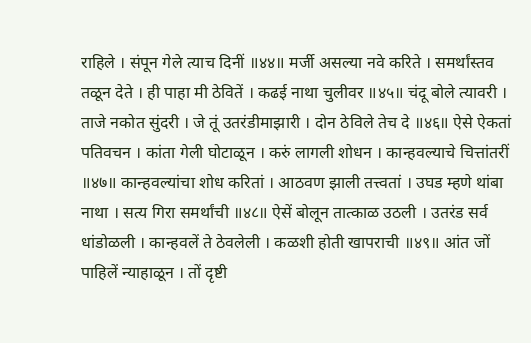राहिले । संपून गेले त्याच दिनीं ॥४४॥ मर्जी असल्या नवे करिते । समर्थांस्तव तळून देते । ही पाहा मी ठेवितें । कढई नाथा चुलीवर ॥४५॥ चंदू बोले त्यावरी । ताजे नकोत सुंदरी । जे तूं उतरंडीमाझारी । दोन ठेविले तेच दे ॥४६॥ ऐसे ऐकतां पतिवचन । कांता गेली घोटाळून । करुं लागली शोधन । कान्हवल्याचे चित्तांतरीं ॥४७॥ कान्हवल्यांचा शोध करितां । आठवण झाली तत्त्वतां । उघड म्हणे थांबा नाथा । सत्य गिरा समर्थांची ॥४८॥ ऐसें बोलून तात्काळ उठली । उतरंड सर्व धांडोळली । कान्हवलें ते ठेवलेली । कळशी होती खापराची ॥४९॥ आंत जों पाहिलें न्याहाळून । तों दृष्टी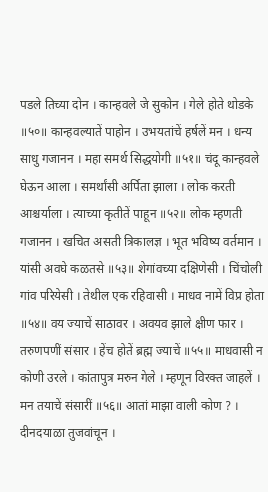पडले तिच्या दोन । कान्हवले जे सुकोन । गेले होते थोडके ॥५०॥ कान्हवल्यातें पाहोन । उभयतांचें हर्षलें मन । धन्य साधु गजानन । महा समर्थ सिद्धयोगी ॥५१॥ चंदू कान्हवले घेऊन आला । समर्थांसी अर्पिता झाला । लोक करती आश्चर्याला । त्याच्या कृतीतें पाहून ॥५२॥ लोक म्हणती गजानन । खचित असती त्रिकालज्ञ । भूत भविष्य वर्तमान । यांसी अवघे कळतसे ॥५३॥ शेगांवच्या दक्षिणेसी । चिंचोली गांव परियेसी । तेथील एक रहिवासी । माधव नामें विप्र होता ॥५४॥ वय ज्याचें साठावर । अवयव झाले क्षीण फार । तरुणपणीं संसार । हेंच होतें ब्रह्म ज्याचें ॥५५॥ माधवासी न कोणी उरले । कांतापुत्र मरुन गेले । म्हणून विरक्त जाहलें । मन तयाचें संसारीं ॥५६॥ आतां माझा वाली कोण ? । दीनदयाळा तुजवांचून ।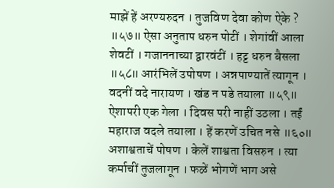माझें हें अरण्यरुदन । तुजविण देवा कोण ऐके ? ॥५७॥ ऐसा अनुताप धरुन पोटीं । शेगांवीं आला शेवटीं । गजाननाच्या द्वारवंटीं । हट्ट धरुन बैसला ॥५८॥ आरंभिलें उपोषण । अन्नपाण्यातें त्यागून । वदनीं वदे नारायण । खंड न पडे तयाला ॥५९॥ ऐशापरी एक गेला । दिवस परी नाहीं उठला । तईं महाराज वदले तयाला । हें करणें उचित नसे ॥६०॥ अशाश्वताचें पोषण । केलें शाश्वता विसरुन । त्या कर्माचीं तुजलागून । फळें भोगणें भाग असे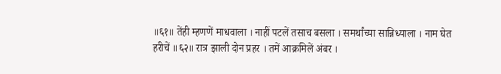॥६१॥ तेंही म्हणणें माधवाला । नाहीं पटलें तसाच बसला । समर्थांच्या सान्निध्याला । नाम घेत हरीचें ॥६२॥ रात्र झाली दोन प्रहर । तमें आक्रमिलें अंबर ।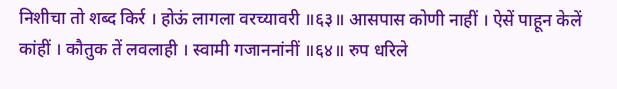निशीचा तो शब्द किर्र । होऊं लागला वरच्यावरी ॥६३॥ आसपास कोणी नाहीं । ऐसें पाहून केलें कांहीं । कौतुक तें लवलाही । स्वामी गजाननांनीं ॥६४॥ रुप धरिले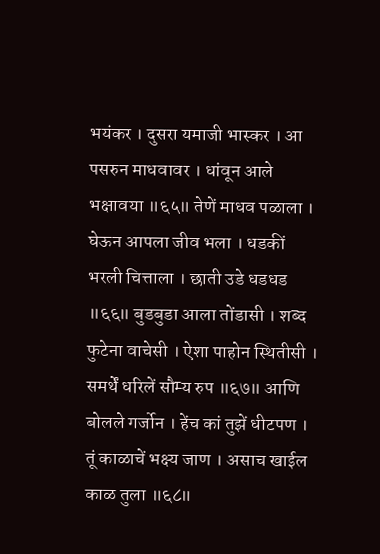भयंकर । दुसरा यमाजी भास्कर । आ पसरुन माधवावर । धांवून आले भक्षावया ॥६५॥ तेणें माधव पळाला । घेऊन आपला जीव भला । धडकीं भरली चित्ताला । छाती उडे धडधड ॥६६॥ बुडबुडा आला तोंडासी । शब्द फुटेना वाचेसी । ऐशा पाहोन स्थितीसी । समर्थें धरिलें सौम्य रुप ॥६७॥ आणि बोलले गर्जोन । हेंच कां तुझें धीटपण । तूं काळाचें भक्ष्य जाण । असाच खाईल काळ तुला ॥६८॥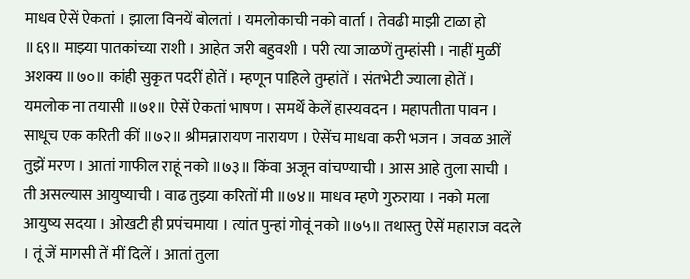माधव ऐसें ऐकतां । झाला विनयें बोलतां । यमलोकाची नको वार्ता । तेवढी माझी टाळा हो ॥६९॥ माझ्या पातकांच्या राशी । आहेत जरी बहुवशी । परी त्या जाळणें तुम्हांसी । नाहीं मुळीं अशक्य ॥७०॥ कांही सुकृत पदरीं होतें । म्हणून पाहिले तुम्हांतें । संतभेटी ज्याला होतें । यमलोक ना तयासी ॥७१॥ ऐसें ऐकतां भाषण । समर्थें केलें हास्यवदन । महापतीता पावन । साधूच एक करिती कीं ॥७२॥ श्रीमन्नारायण नारायण । ऐसेंच माधवा करी भजन । जवळ आलें तुझें मरण । आतां गाफील राहूं नको ॥७३॥ किंवा अजून वांचण्याची । आस आहे तुला साची । ती असल्यास आयुष्याची । वाढ तुझ्या करितों मी ॥७४॥ माधव म्हणे गुरुराया । नको मला आयुष्य सदया । ओखटी ही प्रपंचमाया । त्यांत पुन्हां गोवूं नको ॥७५॥ तथास्तु ऐसें महाराज वदले । तूं जें मागसी तें मीं दिलें । आतां तुला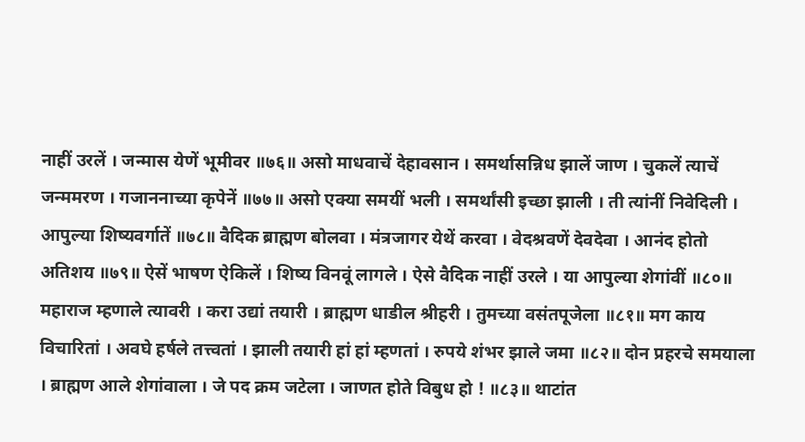नाहीं उरलें । जन्मास येणें भूमीवर ॥७६॥ असो माधवाचें देहावसान । समर्थासन्निध झालें जाण । चुकलें त्याचें जन्ममरण । गजाननाच्या कृपेनें ॥७७॥ असो एक्या समयीं भली । समर्थांसी इच्छा झाली । ती त्यांनीं निवेदिली । आपुल्या शिष्यवर्गातें ॥७८॥ वैदिक ब्राह्मण बोलवा । मंत्रजागर येथें करवा । वेदश्रवणें देवदेवा । आनंद होतो अतिशय ॥७९॥ ऐसें भाषण ऐकिलें । शिष्य विनवूं लागले । ऐसे वैदिक नाहीं उरले । या आपुल्या शेगांवीं ॥८०॥ महाराज म्हणाले त्यावरी । करा उद्यां तयारी । ब्राह्मण धाडील श्रीहरी । तुमच्या वसंतपूजेला ॥८१॥ मग काय विचारितां । अवघे हर्षले तत्त्वतां । झाली तयारी हां हां म्हणतां । रुपये शंभर झाले जमा ॥८२॥ दोन प्रहरचे समयाला । ब्राह्मण आले शेगांवाला । जे पद क्रम जटेला । जाणत होते विबुध हो ! ॥८३॥ थाटांत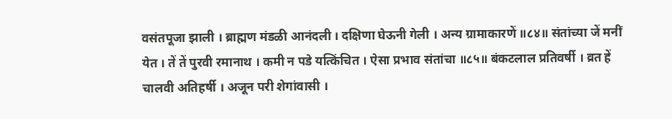वसंतपूजा झाली । ब्राह्मण मंडळी आनंदली । दक्षिणा घेऊनी गेली । अन्य ग्रामाकारणें ॥८४॥ संतांच्या जें मनीं येत । तें तें पुरवी रमानाथ । कमी न पडे यत्किंचित । ऐसा प्रभाव संतांचा ॥८५॥ बंकटलाल प्रतिवर्षी । व्रत हें चालवी अतिहर्षी । अजून परी शेगांवासी ।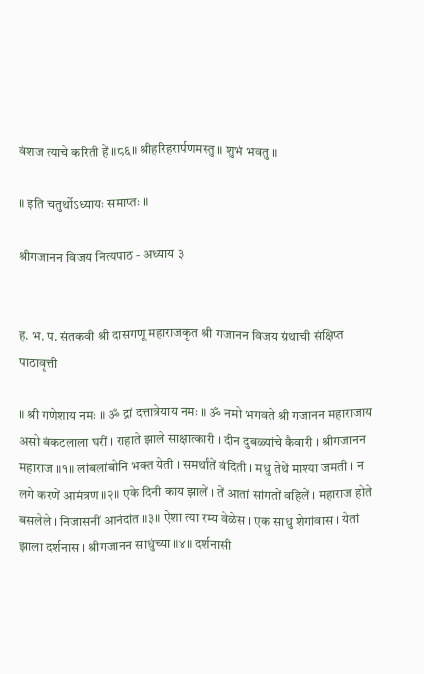वंशज त्याचे करिती हें ॥८६॥ श्रीहरिहरार्पणमस्तु ॥ शुभं भवतु ॥

॥ इति चतुर्थोऽध्यायः समाप्तः ॥

श्रीगजानन विजय नित्यपाठ - अध्याय ३


ह. भ. प. संतकवी श्री दासगणू महाराजकृत श्री गजानन विजय ग्रंथाची संक्षिप्त पाठावृत्ती

॥ श्री गणेशाय नमः ॥ ॐ द्रां दत्तात्रेयाय नमः ॥ ॐ नमो भगवते श्री गजानन महाराजाय असो बंकटलाला घरीं । राहाते झाले साक्षात्कारी । दीन दुबळ्यांचे कैवारी । श्रीगजानन महाराज ॥१॥ लांबलांबोनि भक्त येती । समर्थांतें वंदिती । मधु तेथें माश्या जमती । न लगे करणें आमंत्रण ॥२॥ एके दिनी काय झालें । तें आतां सांगतों वहिलें । महाराज होते बसलेले । निजासनीं आनंदांत ॥३॥ ऐशा त्या रम्य वेळेस । एक साधु शेगांवास । येतां झाला दर्शनास । श्रीगजानन साधुंच्या ॥४॥ दर्शनासी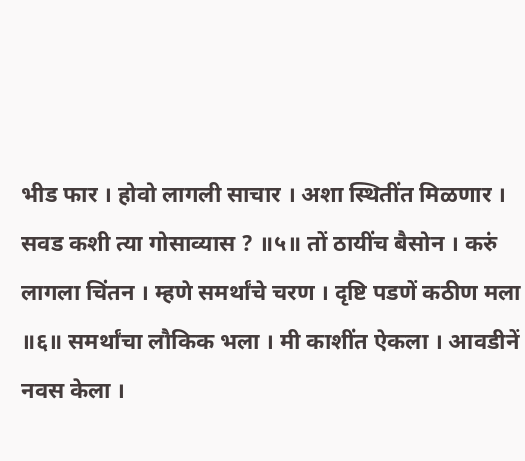भीड फार । होवो लागली साचार । अशा स्थितींत मिळणार । सवड कशी त्या गोसाव्यास ? ॥५॥ तों ठायींच बैसोन । करुं लागला चिंतन । म्हणे समर्थांचे चरण । दृष्टि पडणें कठीण मला ॥६॥ समर्थांचा लौकिक भला । मी काशींत ऐकला । आवडीनें नवस केला ।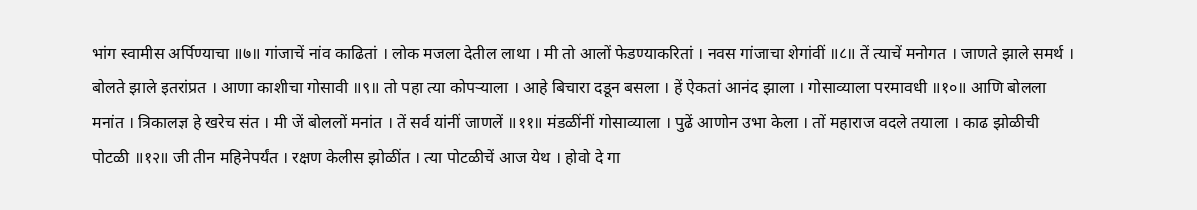भांग स्वामीस अर्पिण्याचा ॥७॥ गांजाचें नांव काढितां । लोक मजला देतील लाथा । मी तो आलों फेडण्याकरितां । नवस गांजाचा शेगांवीं ॥८॥ तें त्याचें मनोगत । जाणते झाले समर्थ । बोलते झाले इतरांप्रत । आणा काशीचा गोसावी ॥९॥ तो पहा त्या कोपर्‍याला । आहे बिचारा दडून बसला । हें ऐकतां आनंद झाला । गोसाव्याला परमावधी ॥१०॥ आणि बोलला मनांत । त्रिकालज्ञ हे खरेच संत । मी जें बोललों मनांत । तें सर्व यांनीं जाणलें ॥११॥ मंडळींनीं गोसाव्याला । पुढें आणोन उभा केला । तों महाराज वदले तयाला । काढ झोळीची पोटळी ॥१२॥ जी तीन महिनेपर्यंत । रक्षण केलीस झोळींत । त्या पोटळीचें आज येथ । होवो दे गा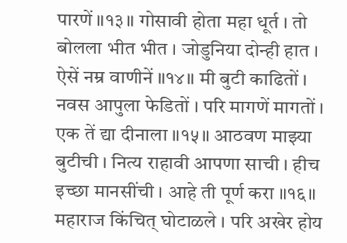पारणें ॥१३॥ गोसावी होता महा धूर्त । तो बोलला भीत भीत । जोडुनिया दोन्ही हात । ऐसें नम्र वाणीनें ॥१४॥ मी बुटी काढितों । नवस आपुला फेडितों । परि मागणें मागतों । एक तें द्या दीनाला ॥१५॥ आठवण माझ्या बुटीची । नित्य राहावी आपणा साची । हीच इच्छा मानसींची । आहे ती पूर्ण करा ॥१६॥ महाराज किंचित्‌ घोटाळले । परि अखेर होय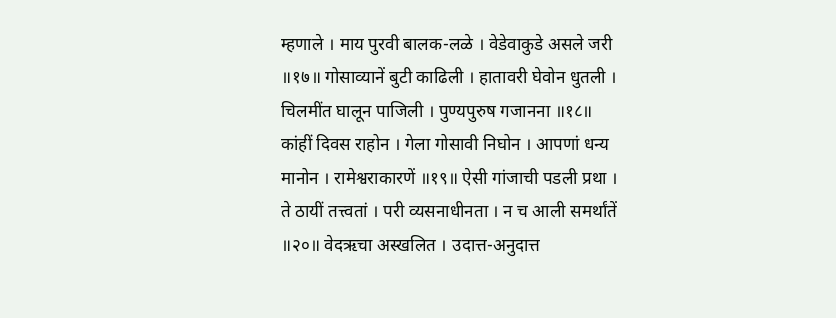म्हणाले । माय पुरवी बालक-लळे । वेडेवाकुडे असले जरी ॥१७॥ गोसाव्यानें बुटी काढिली । हातावरी घेवोन धुतली । चिलमींत घालून पाजिली । पुण्यपुरुष गजानना ॥१८॥ कांहीं दिवस राहोन । गेला गोसावी निघोन । आपणां धन्य मानोन । रामेश्वराकारणें ॥१९॥ ऐसी गांजाची पडली प्रथा । ते ठायीं तत्त्वतां । परी व्यसनाधीनता । न च आली समर्थांतें ॥२०॥ वेदऋचा अस्खलित । उदात्त-अनुदात्त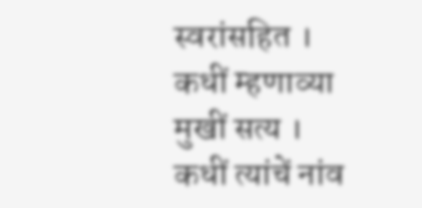स्वरांसहित । कधीं म्हणाव्या मुखीं सत्य । कधीं त्यांचें नांव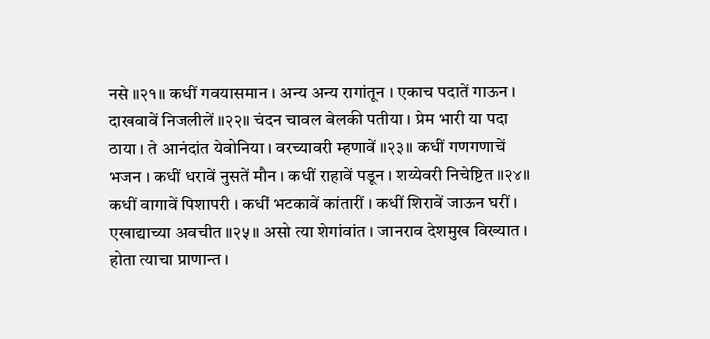नसे ॥२१॥ कधीं गवयासमान । अन्य अन्य रागांतून । एकाच पदातें गाऊन । दाखवावें निजलीलें ॥२२॥ चंदन चावल बेलकी पतीया । प्रेम भारी या पदा ठाया । ते आनंदांत येवोनिया । वरच्यावरी म्हणावें ॥२३॥ कधीं गणगणाचें भजन । कधीं धरावें नुसतें मौन । कधीं राहावें पडून । शय्येवरी निचेष्टित ॥२४॥ कधीं वागावें पिशापरी । कधीं भटकावें कांतारीं । कधीं शिरावें जाऊन घरीं । एखाद्याच्या अवचीत ॥२५॥ असो त्या शेगांवांत । जानराव देशमुख विख्यात । होता त्याचा प्राणान्त ।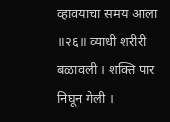व्हावयाचा समय आला ॥२६॥ व्याधी शरीरी बळावली । शक्ति पार निघून गेली ।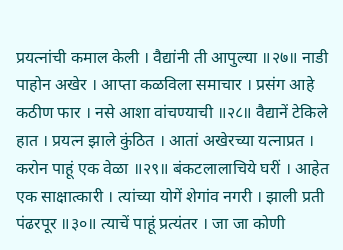प्रयत्‍नांची कमाल केली । वैद्यांनी ती आपुल्या ॥२७॥ नाडी पाहोन अखेर । आप्ता कळविला समाचार । प्रसंग आहे कठीण फार । नसे आशा वांचण्याची ॥२८॥ वैद्यानें टेकिले हात । प्रयत्‍न झाले कुंठित । आतां अखेरच्या यत्‍नाप्रत । करोन पाहूं एक वेळा ॥२९॥ बंकटलालाचिये घरीं । आहेत एक साक्षात्कारी । त्यांच्या योगें शेगांव नगरी । झाली प्रती पंढरपूर ॥३०॥ त्याचें पाहूं प्रत्यंतर । जा जा कोणी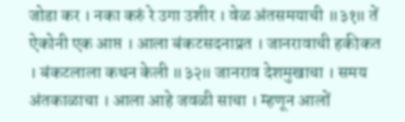जोडा कर । नका करुं रे उगा उशीर । वेळ अंतसमयाची ॥३१॥ तें ऐकोनी एक आप्त । आला बंकटसदनाप्रत । जानरावाची हकीकत । बंकटलाला कथन केली ॥३२॥ जानराव देशमुखाचा । समय अंतकाळाचा । आला आहे जवळी साचा । म्हणून आलों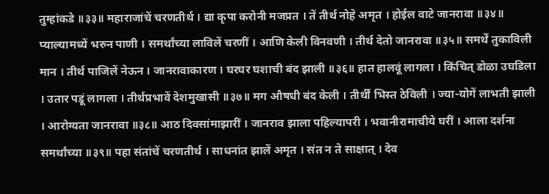तुम्हांकडे ॥३३॥ महाराजांचें चरणतीर्थ । द्या कृपा करोनी मजप्रत । तें तीर्थ नोहे अमृत । होईल वाटे जानरावा ॥३४॥ प्याल्यामध्यें भरुन पाणी । समर्थांच्या लाविलें चरणीं । आणि केली विनवणी । तीर्थ देतो जानरावा ॥३५॥ समर्थें तुकाविली मान । तीर्थ पाजिलें नेऊन । जानरावाकारण । घरघर घशाची बंद झाली ॥३६॥ हात हालवूं लागला । किंचित् डोळा उघडिला । उतार पडूं लागला । तीर्थप्रभावें देशमुखासी ॥३७॥ मग औषधी बंद केली । तीर्थीं भिस्त ठेविली । ज्या-योगें लाभती झाली । आरोग्यता जानरावा ॥३८॥ आठ दिवसांमाझारीं । जानराव झाला पहिल्यापरी । भवानीरामाचीये घरीं । आला दर्शना समर्थांच्या ॥३९॥ पहा संतांचें चरणतीर्थ । साधनांत झालें अमृत । संत न ते साक्षात्‌ । देव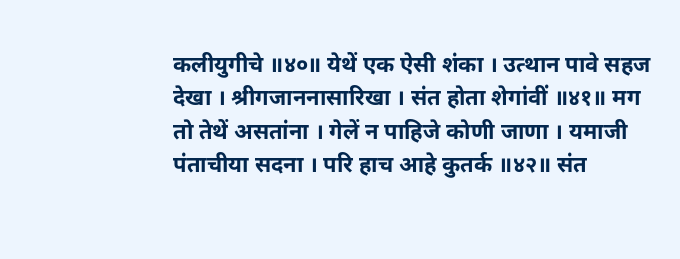कलीयुगीचे ॥४०॥ येथें एक ऐसी शंका । उत्थान पावे सहज देखा । श्रीगजाननासारिखा । संत होता शेगांवीं ॥४१॥ मग तो तेथें असतांना । गेलें न पाहिजे कोणी जाणा । यमाजी पंताचीया सदना । परि हाच आहे कुतर्क ॥४२॥ संत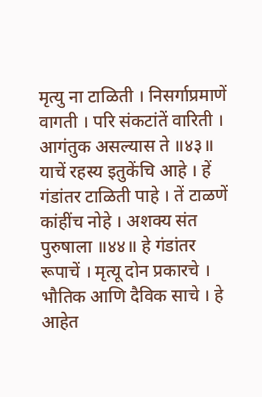मृत्यु ना टाळिती । निसर्गाप्रमाणें वागती । परि संकटांतें वारिती । आगंतुक असल्यास ते ॥४३॥ याचें रहस्य इतुकेंचि आहे । हें गंडांतर टाळिती पाहे । तें टाळणें कांहींच नोहे । अशक्य संत पुरुषाला ॥४४॥ हे गंडांतर रूपाचें । मृत्यू दोन प्रकारचे । भौतिक आणि दैविक साचे । हे आहेत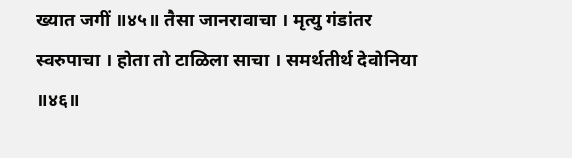ख्यात जगीं ॥४५॥ तैसा जानरावाचा । मृत्यु गंडांतर स्वरुपाचा । होता तो टाळिला साचा । समर्थतीर्थ देवोनिया ॥४६॥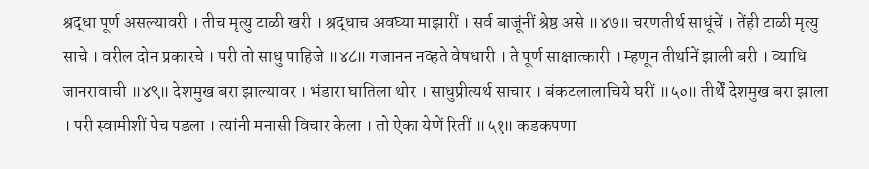श्रद्धा पूर्ण असल्यावरी । तीच मृत्यु टाळी खरी । श्रद्धाच अवघ्या माझारीं । सर्व बाजूंनीं श्रेष्ठ असे ॥४७॥ चरणतीर्थ साधूंचें । तेंही टाळी मृत्यु साचे । वरील दोन प्रकारचे । परी तो साधु पाहिजे ॥४८॥ गजानन नव्हते वेषधारी । ते पूर्ण साक्षात्कारी । म्हणून तीर्थानें झाली बरी । व्याधि जानरावाची ॥४९॥ देशमुख बरा झाल्यावर । भंडारा घातिला थोर । साधुप्रीत्यर्थ साचार । बंकटलालाचिये घरीं ॥५०॥ तीर्थें देशमुख बरा झाला । परी स्वामीशीं पेच पडला । त्यांनी मनासी विचार केला । तो ऐका येणें रितीं ॥५१॥ कडकपणा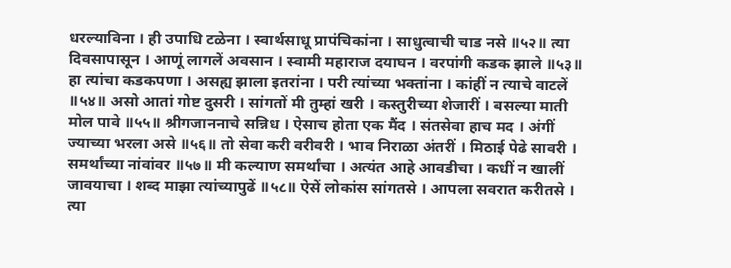धरल्याविना । ही उपाधि टळेना । स्वार्थसाधू प्रापंचिकांना । साधुत्वाची चाड नसे ॥५२॥ त्या दिवसापासून । आणूं लागलें अवसान । स्वामी महाराज दयाघन । वरपांगी कडक झाले ॥५३॥ हा त्यांचा कडकपणा । असह्य झाला इतरांना । परी त्यांच्या भक्तांना । कांहीं न त्याचे वाटलें ॥५४॥ असो आतां गोष्ट दुसरी । सांगतों मी तुम्हां खरी । कस्तुरीच्या शेजारीं । बसल्या माती मोल पावे ॥५५॥ श्रीगजाननाचे सन्निध । ऐसाच होता एक मैंद । संतसेवा हाच मद । अंगीं ज्याच्या भरला असे ॥५६॥ तो सेवा करी वरीवरी । भाव निराळा अंतरीं । मिठाई पेढे सावरी । समर्थांच्या नांवांवर ॥५७॥ मी कल्याण समर्थांचा । अत्यंत आहे आवडीचा । कधीं न खालीं जावयाचा । शब्द माझा त्यांच्यापुढें ॥५८॥ ऐसें लोकांस सांगतसे । आपला सवरात करीतसे । त्या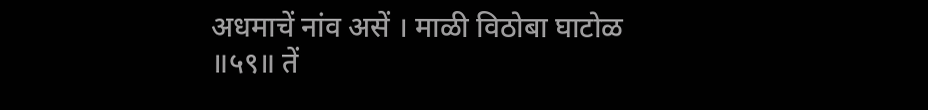अधमाचें नांव असें । माळी विठोबा घाटोळ ॥५९॥ तें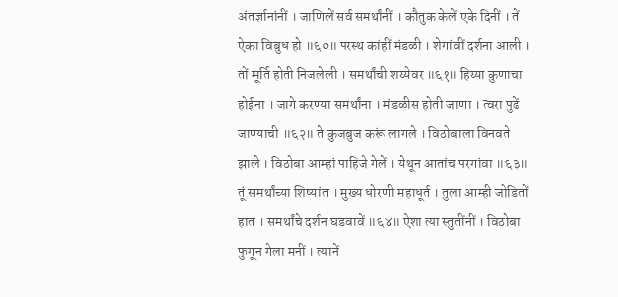अंतर्ज्ञानांनीं । जाणिलें सर्व समर्थांनीं । कौतुक केलें एके दिनीं । तें ऐका विबुध हो ॥६०॥ परस्थ कांहीं मंडळी । शेगांवीं दर्शना आली । तों मूर्ति होती निजलेली । समर्थांची शय्येवर ॥६१॥ हिय्या कुणाचा होईना । जागे करण्या समर्थांना । मंडळीस होती जाणा । त्वरा पुढें जाण्याची ॥६२॥ ते कुजबुज करूं लागले । विठोबाला विनवते झाले । विठोबा आम्हां पाहिजे गेलें । येथून आतांच परगांवा ॥६३॥ तूं समर्थांच्या शिष्यांत । मुख्य धोरणी महाधूर्त । तुला आम्ही जोडितों हात । समर्थांचे दर्शन घडवावें ॥६४॥ ऐशा त्या स्तुतींनीं । विठोबा फुगून गेला मनीं । त्यानें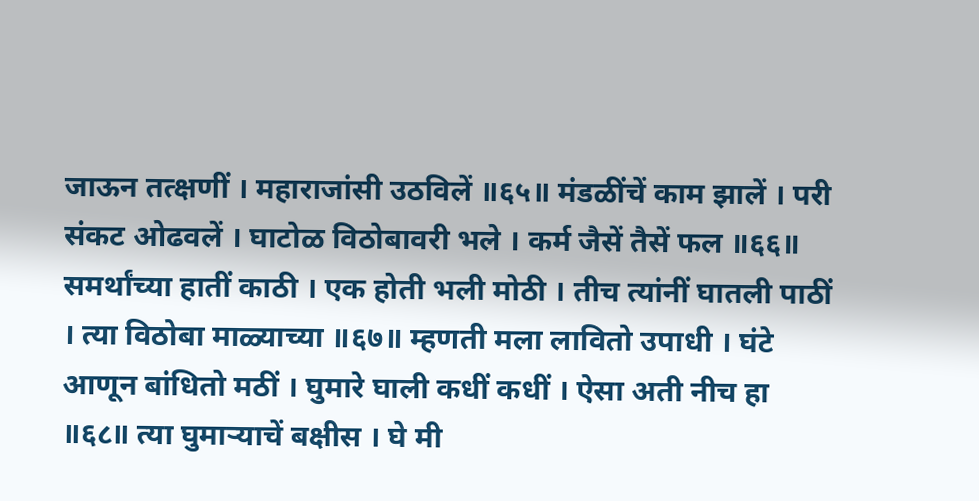जाऊन तत्क्षणीं । महाराजांसी उठविलें ॥६५॥ मंडळींचें काम झालें । परी संकट ओढवलें । घाटोळ विठोबावरी भले । कर्म जैसें तैसें फल ॥६६॥ समर्थांच्या हातीं काठी । एक होती भली मोठी । तीच त्यांनीं घातली पाठीं । त्या विठोबा माळ्याच्या ॥६७॥ म्हणती मला लावितो उपाधी । घंटे आणून बांधितो मठीं । घुमारे घाली कधीं कधीं । ऐसा अती नीच हा ॥६८॥ त्या घुमार्‍याचें बक्षीस । घे मी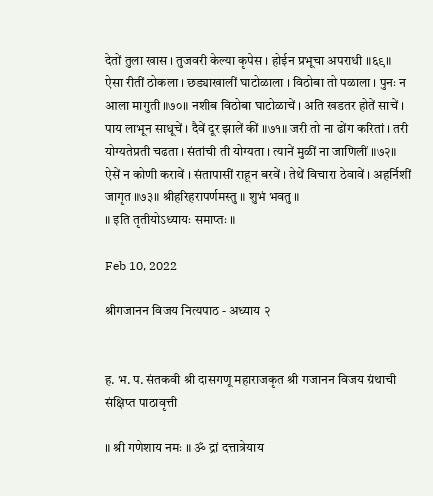देतों तुला खास । तुजवरी केल्या कृपेस । होईन प्रभूचा अपराधी ॥६९॥ ऐसा रीतीं ठोकला । छड्याखालीं घाटोळाला । विठोबा तो पळाला । पुनः न आला मागुती ॥७०॥ नशीब विठोबा घाटोळाचें । अति खडतर होतें साचें । पाय लाभून साधूचें । दैवें दूर झालें कीं ॥७१॥ जरी तो ना ढोंग करितां । तरी योग्यतेप्रती चढता । संतांची ती योग्यता । त्यानें मुळीं ना जाणिलीं ॥७२॥ ऐसें न कोणी करावें । संतापासीं राहून बरवें । तेथें विचारा ठेवावें । अहर्निशीं जागृत ॥७३॥ श्रीहरिहरापर्णमस्तु ॥ शुभं भवतु ॥
॥ इति तृतीयोऽध्यायः समाप्तः ॥

Feb 10, 2022

श्रीगजानन विजय नित्यपाठ - अध्याय २


ह. भ. प. संतकवी श्री दासगणू महाराजकृत श्री गजानन विजय ग्रंथाची संक्षिप्त पाठावृत्ती

॥ श्री गणेशाय नमः ॥ ॐ द्रां दत्तात्रेयाय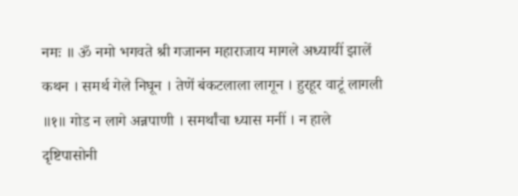नमः ॥ ॐ नमो भगवते श्री गजानन महाराजाय मागले अध्यायीं झालें कथन । समर्थ गेले निघून । तेणें बंकटलाला लागून । हुरहूर वाटूं लागली ॥१॥ गोड न लागे अन्नपाणी । समर्थांचा ध्यास मनीं । न हाले दृष्टिपासोनी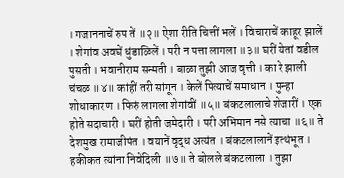। गजाननाचें रुप तें ॥२॥ ऐशा रीति चित्तीं भलें । विचाराचें काहूर झालें । शेगांव अवघें धुंडाळिलें । परी न पत्ता लागला ॥३॥ घरीं येतां वडील पुसती । भवानीराम सन्मती । बाळा तुझी आज वृत्ती । का रे झाली चंचळ ॥४॥ कांहीं तरी सांगून । केलें पित्याचें समाधान । पुन्हा शोधाकारण । फिरुं लागला शेगांवीं ॥५॥ बंकटलालाचे शेजारीं । एक होते सदाचारी । घरीं होती जमेदारी । परी अभिमान नसे त्याचा ॥६॥ ते देशमुख रामाजीपंत । वयानें वृद्ध अत्यंत । बंकटलालानें इत्थंभूत । हकीकत त्यांना निवेदिली ॥७॥ ते बोलले बंकटलाला । तुझा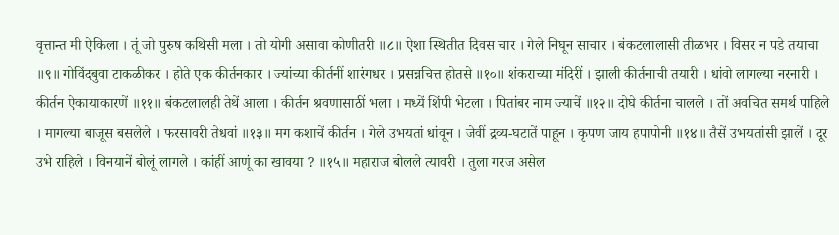वृत्तान्त मी ऐकिला । तूं जो पुरुष कथिसी मला । तो योगी असावा कोणीतरी ॥८॥ ऐशा स्थितीत दिवस चार । गेले निघून साचार । बंकटलालासी तीळभर । विसर न पडे तयाचा ॥९॥ गोविंदबुवा टाकळीकर । होते एक कीर्तनकार । ज्यांच्या कीर्तनीं शारंगधर । प्रसन्नचित्त होतसे ॥१०॥ शंकराच्या मंदिरीं । झाली कीर्तनाची तयारी । धांवो लागल्या नरनारी । कीर्तन ऐकायाकारणें ॥११॥ बंकटलालही तेथें आला । कीर्तन श्रवणासाठीं भला । मध्यें शिंपी भेटला । पितांबर नाम ज्याचें ॥१२॥ दोघे कीर्तना चालले । तों अवचित समर्थ पाहिले । मागल्या बाजूस बसलेले । फरसावरी तेधवां ॥१३॥ मग कशाचें कीर्तन । गेले उभयतां धांवून । जेवीं द्रव्य-घटातें पाहून । कृपण जाय हपापोनी ॥१४॥ तैसें उभयतांसी झालें । दूर उभे राहिले । विनयानें बोलूं लागले । कांहीं आणूं का खावया ? ॥१५॥ महाराज बोलले त्यावरी । तुला गरज असेल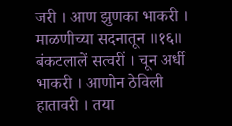जरी । आण झुणका भाकरी । माळणीच्या सदनातून ॥१६॥ बंकटलालें सत्वरीं । चून अर्धी भाकरी । आणोन ठेविली हातावरी । तया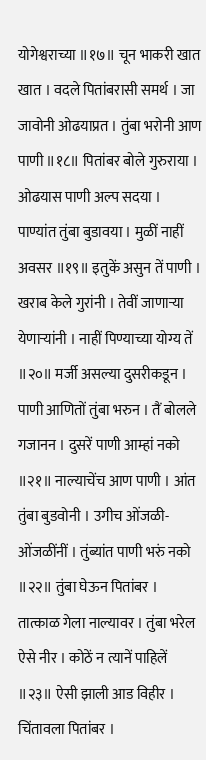योगेश्वराच्या ॥१७॥ चून भाकरी खात खात । वदले पितांबरासी समर्थ । जा जावोनी ओढयाप्रत । तुंबा भरोनी आण पाणी ॥१८॥ पितांबर बोले गुरुराया । ओढयास पाणी अल्प सदया । पाण्यांत तुंबा बुडावया । मुळीं नाहीं अवसर ॥१९॥ इतुकें असुन तें पाणी । खराब केले गुरांनी । तेवीं जाणाऱ्या येणाऱ्यांनी । नाहीं पिण्याच्या योग्य तें ॥२०॥ मर्जी असल्या दुसरीकडून । पाणी आणितों तुंबा भरुन । तैं बोलले गजानन । दुसरें पाणी आम्हां नको ॥२१॥ नाल्याचेंच आण पाणी । आंत तुंबा बुडवोनी । उगीच ओंजळी-ओंजळींनीं । तुंब्यांत पाणी भरुं नको ॥२२॥ तुंबा घेऊन पितांबर । तात्काळ गेला नाल्यावर । तुंबा भरेल ऐसे नीर । कोठें न त्यानें पाहिलें ॥२३॥ ऐसी झाली आड विहीर । चिंतावला पितांबर ।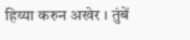हिय्या करुन अखेर । तुंबें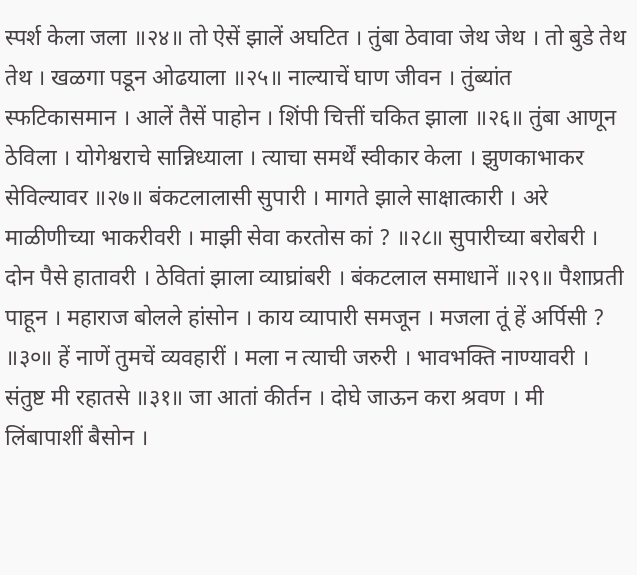स्पर्श केला जला ॥२४॥ तो ऐसें झालें अघटित । तुंबा ठेवावा जेथ जेथ । तो बुडे तेथ तेथ । खळगा पडून ओढयाला ॥२५॥ नाल्याचें घाण जीवन । तुंब्यांत स्फटिकासमान । आलें तैसें पाहोन । शिंपी चित्तीं चकित झाला ॥२६॥ तुंबा आणून ठेविला । योगेश्वराचे सान्निध्याला । त्याचा समर्थें स्वीकार केला । झुणकाभाकर सेविल्यावर ॥२७॥ बंकटलालासी सुपारी । मागते झाले साक्षात्कारी । अरे माळीणीच्या भाकरीवरी । माझी सेवा करतोस कां ? ॥२८॥ सुपारीच्या बरोबरी । दोन पैसे हातावरी । ठेवितां झाला व्याघ्रांबरी । बंकटलाल समाधानें ॥२९॥ पैशाप्रती पाहून । महाराज बोलले हांसोन । काय व्यापारी समजून । मजला तूं हें अर्पिसी ? ॥३०॥ हें नाणें तुमचें व्यवहारीं । मला न त्याची जरुरी । भावभक्ति नाण्यावरी । संतुष्ट मी रहातसे ॥३१॥ जा आतां कीर्तन । दोघे जाऊन करा श्रवण । मी लिंबापाशीं बैसोन ।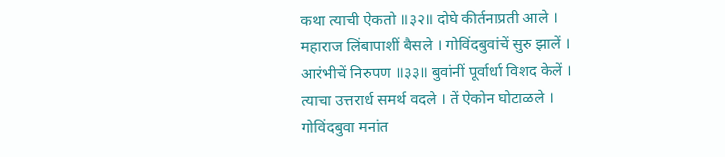कथा त्याची ऐकतो ॥३२॥ दोघे कीर्तनाप्रती आले । महाराज लिंबापाशीं बैसले । गोविंदबुवांचें सुरु झालें । आरंभीचें निरुपण ॥३३॥ बुवांनीं पूर्वार्धा विशद केलें । त्याचा उत्तरार्ध समर्थ वदले । तें ऐकोन घोटाळले । गोविंदबुवा मनांत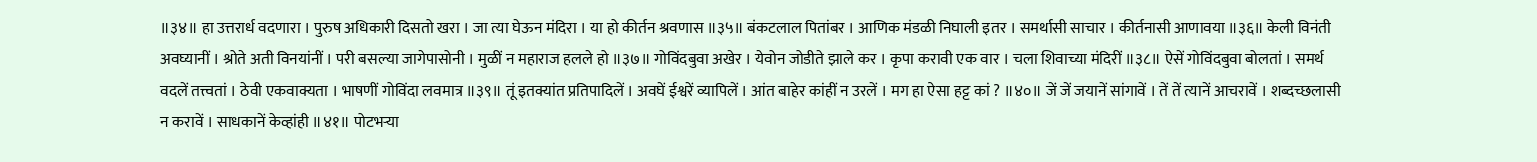॥३४॥ हा उत्तरार्ध वदणारा । पुरुष अधिकारी दिसतो खरा । जा त्या घेऊन मंदिरा । या हो कीर्तन श्रवणास ॥३५॥ बंकटलाल पितांबर । आणिक मंडळी निघाली इतर । समर्थासी साचार । कीर्तनासी आणावया ॥३६॥ केली विनंती अवघ्यानीं । श्रोते अती विनयांनीं । परी बसल्या जागेपासोनी । मुळीं न महाराज हलले हो ॥३७॥ गोविंदबुवा अखेर । येवोन जोडीते झाले कर । कृपा करावी एक वार । चला शिवाच्या मंदिरीं ॥३८॥ ऐसें गोविंदबुवा बोलतां । समर्थ वदलें तत्त्वतां । ठेवी एकवाक्यता । भाषणीं गोविंदा लवमात्र ॥३९॥ तूं इतक्यांत प्रतिपादिलें । अवघें ईश्वरें व्यापिलें । आंत बाहेर कांहीं न उरलें । मग हा ऐसा हट्ट कां ? ॥४०॥ जें जें जयानें सांगावें । तें तें त्यानें आचरावें । शब्दच्छलासी न करावें । साधकानें केव्हांही ॥४१॥ पोटभर्‍या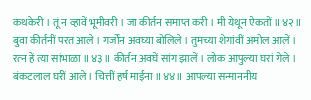कथकेरी । तूं न व्हावें भूमीवरी । जा कीर्तन समाप्त करी । मी येथून ऐकतों ॥४२॥ बुवा कीर्तनीं परत आले । गर्जोन अवघ्या बोलिले । तुमच्या शेगांवीं अमोल आलें । रत्‍न हें त्या सांभाळा ॥४३॥ कीर्तन अवघें सांग झालें । लोक आपुल्या घरां गेले । बंकटलाल घरीं आले । चित्तीं हर्ष माईना ॥४४॥ आपल्या सन्माननीय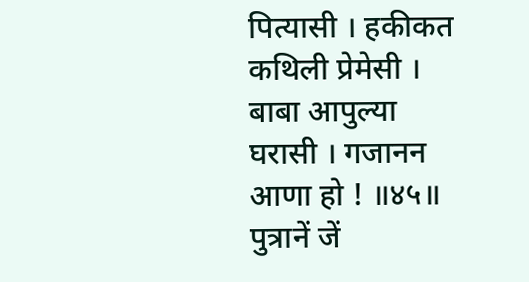पित्यासी । हकीकत कथिली प्रेमेसी । बाबा आपुल्या घरासी । गजानन आणा हो ! ॥४५॥ पुत्रानें जें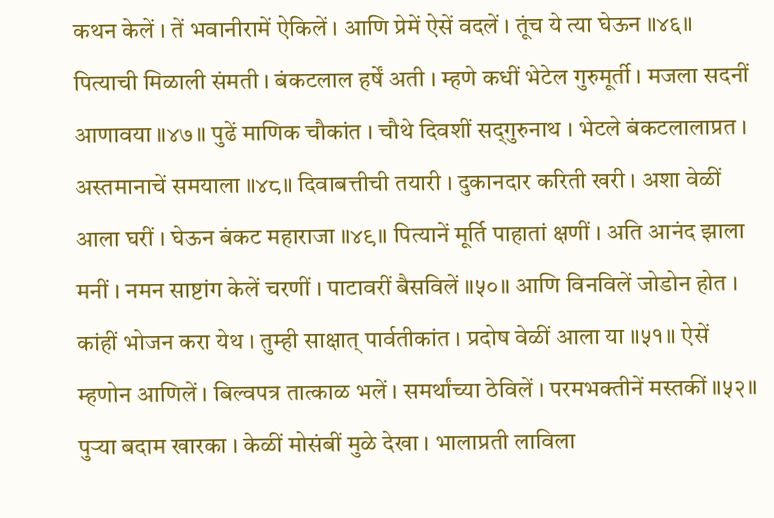कथन केलें । तें भवानीरामें ऐकिलें । आणि प्रेमें ऐसें वदलें । तूंच ये त्या घेऊन ॥४६॥ पित्याची मिळाली संमती । बंकटलाल हर्षें अती । म्हणे कधीं भेटेल गुरुमूर्ती । मजला सदनीं आणावया ॥४७॥ पुढें माणिक चौकांत । चौथे दिवशीं सद्‌गुरुनाथ । भेटले बंकटलालाप्रत । अस्तमानाचें समयाला ॥४८॥ दिवाबत्तीची तयारी । दुकानदार करिती खरी । अशा वेळीं आला घरीं । घेऊन बंकट महाराजा ॥४९॥ पित्यानें मूर्ति पाहातां क्षणीं । अति आनंद झाला मनीं । नमन साष्टांग केलें चरणीं । पाटावरीं बैसविलें ॥५०॥ आणि विनविलें जोडोन होत । कांहीं भोजन करा येथ । तुम्ही साक्षात् पार्वतीकांत । प्रदोष वेळीं आला या ॥५१॥ ऐसें म्हणोन आणिलें । बिल्वपत्र तात्काळ भलें । समर्थांच्या ठेविलें । परमभक्तीनें मस्तकीं ॥५२॥ पुर्‍या बदाम खारका । केळीं मोसंबीं मुळे देखा । भालाप्रती लाविला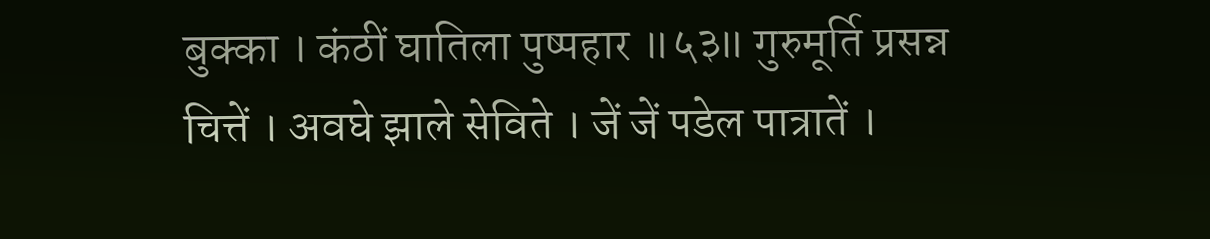बुक्का । कंठीं घातिला पुष्पहार ॥५३॥ गुरुमूर्ति प्रसन्न चित्तें । अवघे झाले सेविते । जें जें पडेल पात्रातें ।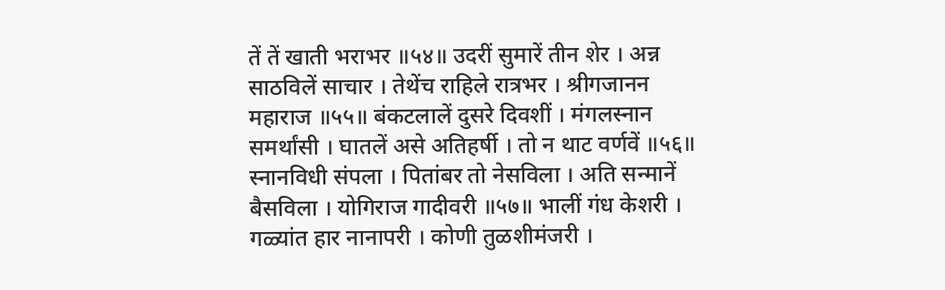तें तें खाती भराभर ॥५४॥ उदरीं सुमारें तीन शेर । अन्न साठविलें साचार । तेथेंच राहिले रात्रभर । श्रीगजानन महाराज ॥५५॥ बंकटलालें दुसरे दिवशीं । मंगलस्नान समर्थांसी । घातलें असे अतिहर्षी । तो न थाट वर्णवें ॥५६॥ स्नानविधी संपला । पितांबर तो नेसविला । अति सन्मानें बैसविला । योगिराज गादीवरी ॥५७॥ भालीं गंध केशरी । गळ्यांत हार नानापरी । कोणी तुळशीमंजरी ।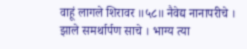वाहूं लागले शिरावर ॥५८॥ नैवेद्य नानापरीचे । झाले समर्थार्पण साचे । भाग्य त्या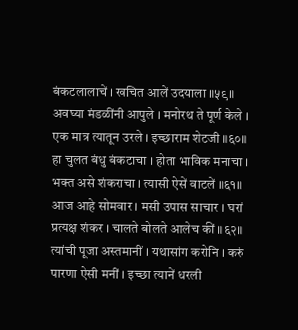बंकटलालाचें । खचित आलें उदयाला ॥५९॥ अवघ्या मंडळींनी आपुले । मनोरथ ते पूर्ण केले । एक मात्र त्यातून उरले । इच्छाराम शेटजी ॥६०॥ हा चुलत बंधु बंकटाचा । होता भाविक मनाचा । भक्त असे शंकराचा । त्यासी ऐसें वाटलें ॥६१॥ आज आहे सोमवार । मसी उपास साचार । घरां प्रत्यक्ष शंकर । चालते बोलते आलेच कीं ॥६२॥ त्यांची पूजा अस्तमानीं । यथासांग करोनि । करुं पारणा ऐसी मनीं । इच्छा त्यानें धरली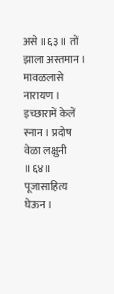असे ॥६३॥ तों झाला अस्तमान । मावळलासे नारायण । इच्छारामें केलें स्नान । प्रदोष वेळा लक्षुनी ॥६४॥ पूजासाहित्य घेऊन ।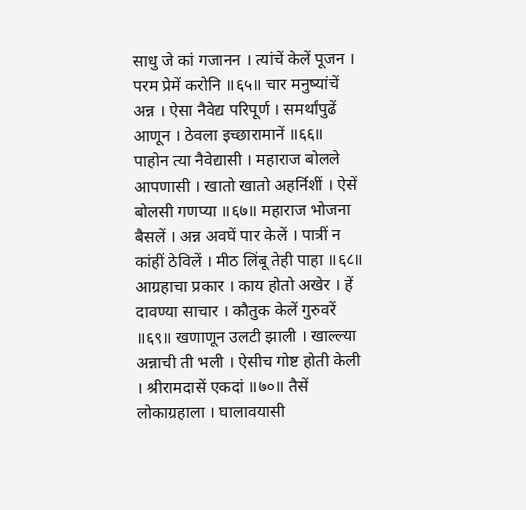साधु जे कां गजानन । त्यांचें केलें पूजन । परम प्रेमें करोनि ॥६५॥ चार मनुष्यांचें अन्न । ऐसा नैवेद्य परिपूर्ण । समर्थांपुढें आणून । ठेवला इच्छारामानें ॥६६॥ पाहोन त्या नैवेद्यासी । महाराज बोलले आपणासी । खातो खातो अहर्निशीं । ऐसें बोलसी गणप्या ॥६७॥ महाराज भोजना बैसलें । अन्न अवघें पार केलें । पात्रीं न कांहीं ठेविलें । मीठ लिंबू तेही पाहा ॥६८॥ आग्रहाचा प्रकार । काय होतो अखेर । हें दावण्या साचार । कौतुक केलें गुरुवरें ॥६९॥ खणाणून उलटी झाली । खाल्ल्या अन्नाची ती भली । ऐसीच गोष्ट होती केली । श्रीरामदासें एकदां ॥७०॥ तैसें लोकाग्रहाला । घालावयासी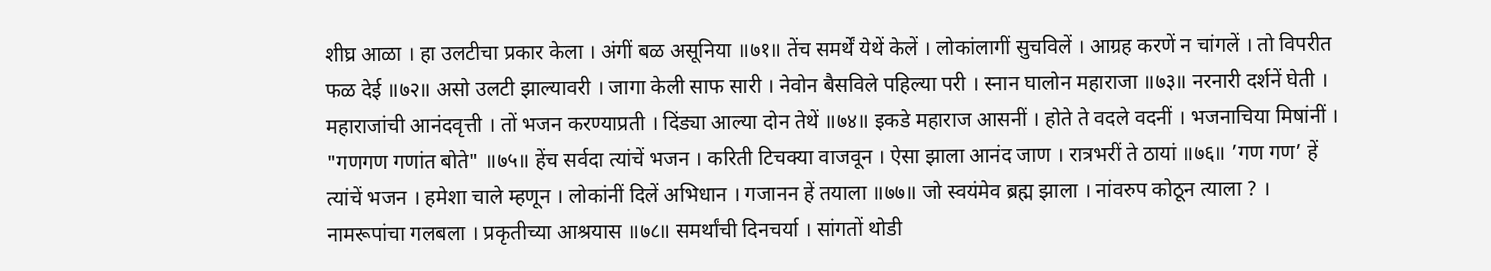शीघ्र आळा । हा उलटीचा प्रकार केला । अंगीं बळ असूनिया ॥७१॥ तेंच समर्थें येथें केलें । लोकांलागीं सुचविलें । आग्रह करणें न चांगलें । तो विपरीत फळ देई ॥७२॥ असो उलटी झाल्यावरी । जागा केली साफ सारी । नेवोन बैसविले पहिल्या परी । स्नान घालोन महाराजा ॥७३॥ नरनारी दर्शनें घेती । महाराजांची आनंदवृत्ती । तों भजन करण्याप्रती । दिंड्या आल्या दोन तेथें ॥७४॥ इकडे महाराज आसनीं । होते ते वदले वदनीं । भजनाचिया मिषांनीं । "गणगण गणांत बोते" ॥७५॥ हेंच सर्वदा त्यांचें भजन । करिती टिचक्या वाजवून । ऐसा झाला आनंद जाण । रात्रभरीं ते ठायां ॥७६॥ ’गण गण’ हें त्यांचें भजन । हमेशा चाले म्हणून । लोकांनीं दिलें अभिधान । गजानन हें तयाला ॥७७॥ जो स्वयंमेव ब्रह्म झाला । नांवरुप कोठून त्याला ? । नामरूपांचा गलबला । प्रकृतीच्या आश्रयास ॥७८॥ समर्थांची दिनचर्या । सांगतों थोडी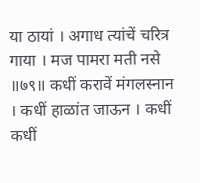या ठायां । अगाध त्यांचें चरित्र गाया । मज पामरा मती नसे ॥७९॥ कधीं करावें मंगलस्नान । कधीं हाळांत जाऊन । कधीं कधीं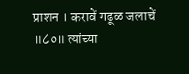प्राशन । करावें गढूळ जलाचें ॥८०॥ त्यांच्या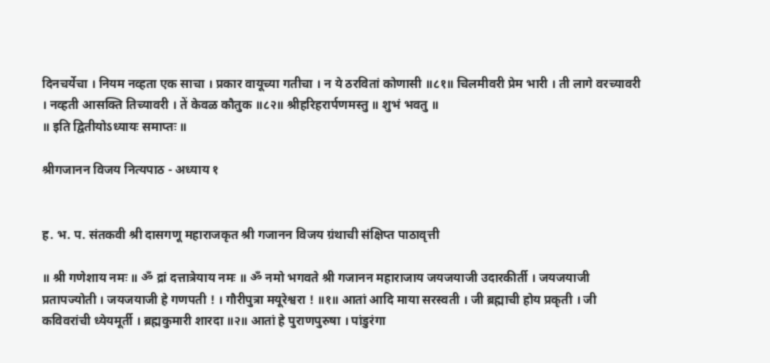दिनचर्येचा । नियम नव्हता एक साचा । प्रकार वायूच्या गतीचा । न ये ठरवितां कोणासी ॥८१॥ चिलमीवरी प्रेम भारी । ती लागे वरच्यावरी । नव्हती आसक्ति तिच्यावरी । तें केवळ कौतुक ॥८२॥ श्रीहरिहरार्पणमस्तु ॥ शुभं भवतु ॥
॥ इति द्वितीयोऽध्यायः समाप्तः ॥

श्रीगजानन विजय नित्यपाठ - अध्याय १


ह. भ. प. संतकवी श्री दासगणू महाराजकृत श्री गजानन विजय ग्रंथाची संक्षिप्त पाठावृत्ती

॥ श्री गणेशाय नमः ॥ ॐ द्रां दत्तात्रेयाय नमः ॥ ॐ नमो भगवते श्री गजानन महाराजाय जयजयाजी उदारकीर्ती । जयजयाजी प्रतापज्योती । जयजयाजी हे गणपती ! । गौरीपुत्रा मयूरेश्वरा ! ॥१॥ आतां आदि माया सरस्वती । जी ब्रह्माची होय प्रकृती । जी कविवरांची ध्येयमूर्ती । ब्रह्मकुमारी शारदा ॥२॥ आतां हे पुराणपुरुषा । पांडुरंगा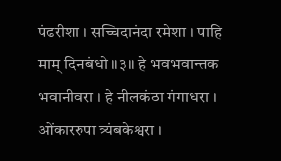पंढरीशा । सच्चिदानंदा रमेशा । पाहि माम् दिनबंधो ॥३॥ हे भवभवान्तक भवानीवरा । हे नीलकंठा गंगाधरा । ओंकाररुपा त्र्यंबकेश्वरा ।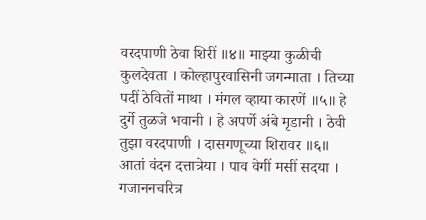वरदपाणी ठेवा शिरीं ॥४॥ माझ्या कुळीची कुलदेवता । कोल्हापुरवासिनी जगन्माता । तिच्या पदीं ठेवितों माथा । मंगल व्हाया कारणें ॥५॥ हे दुर्गे तुळजे भवानी । हे अपर्णे अंबे मृडानी । ठेवी तुझा वरदपाणी । दासगणूच्या शिरावर ॥६॥ आतां वंदन दत्तात्रेया । पाव वेगीं मसीं सदया । गजाननचरित्र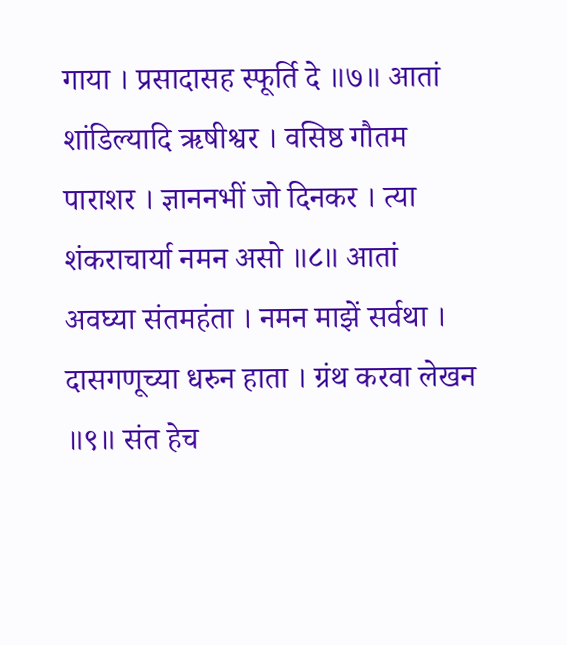गाया । प्रसादासह स्फूर्ति दे ॥७॥ आतां शांडिल्यादि ऋषीश्वर । वसिष्ठ गौतम पाराशर । ज्ञाननभीं जो दिनकर । त्या शंकराचार्या नमन असो ॥८॥ आतां अवघ्या संतमहंता । नमन माझें सर्वथा । दासगणूच्या धरुन हाता । ग्रंथ करवा लेखन ॥९॥ संत हेच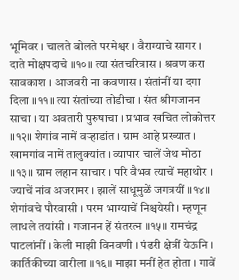भूमिवर । चालते बोलते परमेश्वर । वैराग्याचे सागर । दाते मोक्षपदाचे ॥१०॥ त्या संतचरित्रास । श्रवण करा सावकाश । आजवरी ना कवणास । संतांनीं या दगा दिला ॥११॥ त्या संतांच्या तोडीचा । संत श्रीगजानन साचा । या अवतारी पुरुषाचा । प्रभाव खचित लोकोत्तर ॥१२॥ शेगांव नामें वर्‍हाडांत । ग्राम आहे प्रख्यात । खामगांव नामें तालुक्यांत । व्यापार चालें जेथ मोठा ॥१३॥ ग्राम लहान साचार । परि वैभव त्याचें महाथोर । ज्याचें नांव अजरामर । झालें साधूमुळें जगत्रयीं ॥१४॥ शेगांवचे पौरवासी । परम भाग्याचें निश्चयेसी । म्हणून लाधले तयांसी । गजानन हें संतरत्‍न ॥१५॥ रामचंद्र पाटलांनीं । केली माझी विनवणी । पंढरी क्षेत्रीं येऊनि । कार्तिकीच्या वारीला ॥१६॥ माझा मनीं हेत होता । गावें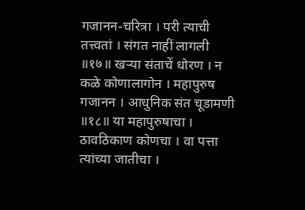गजानन-चरित्रा । परी त्याची तत्त्वतां । संगत नाहीं लागली ॥१७॥ खर्‍या संताचें धोरण । न कळे कोणालागोन । महापुरुष गजानन । आधुनिक संत चूडामणी ॥१८॥ या महापुरुषाचा । ठावठिकाण कोणचा । वा पत्ता त्यांच्या जातीचा ।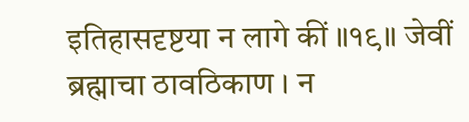इतिहासदृष्टया न लागे कीं ॥१९॥ जेवीं ब्रह्माचा ठावठिकाण । न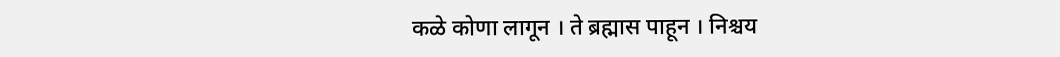कळे कोणा लागून । ते ब्रह्मास पाहून । निश्चय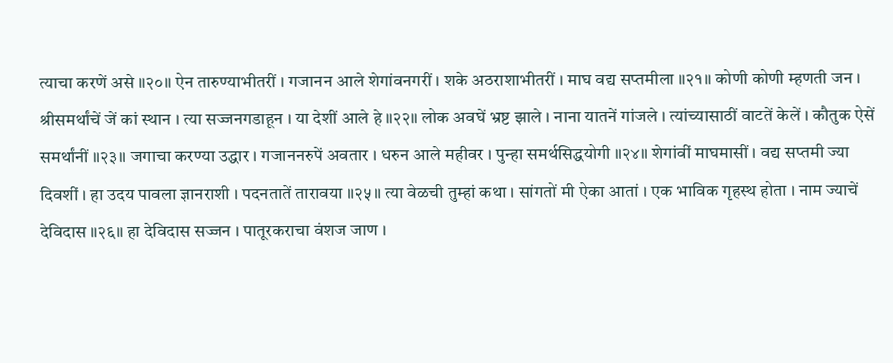त्याचा करणें असे ॥२०॥ ऐन तारुण्याभीतरीं । गजानन आले शेगांवनगरीं । शके अठराशाभीतरीं । माघ वद्य सप्तमीला ॥२१॥ कोणी कोणी म्हणती जन । श्रीसमर्थांचें जें कां स्थान । त्या सज्जनगडाहून । या देशीं आले हे ॥२२॥ लोक अवघें भ्रष्ट झाले । नाना यातनें गांजले । त्यांच्यासाठीं वाटतें केलें । कौतुक ऐसें समर्थांनीं ॥२३॥ जगाचा करण्या उद्धार । गजाननरुपें अवतार । धरुन आले महीवर । पुन्हा समर्थसिद्धयोगी ॥२४॥ शेगांवीं माघमासीं । वद्य सप्तमी ज्या दिवशीं । हा उदय पावला ज्ञानराशी । पदनतातें तारावया ॥२५॥ त्या वेळची तुम्हां कथा । सांगतों मी ऐका आतां । एक भाविक गृहस्थ होता । नाम ज्याचें देविदास ॥२६॥ हा देविदास सज्जन । पातूरकराचा वंशज जाण ।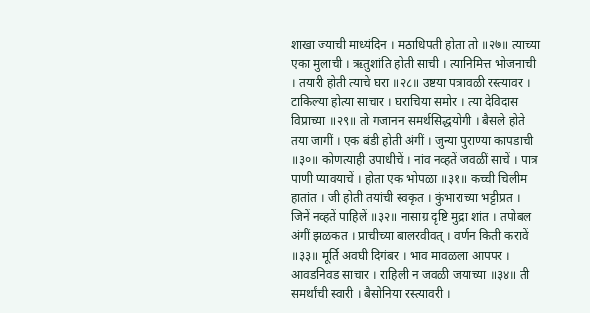शाखा ज्याची माध्यंदिन । मठाधिपती होता तो ॥२७॥ त्याच्या एका मुलाची । ऋतुशांति होती साची । त्यानिमित्त भोजनाची । तयारी होती त्याचे घरा ॥२८॥ उष्टया पत्रावळी रस्त्यावर । टाकिल्या होत्या साचार । घराचिया समोर । त्या देविदास विप्राच्या ॥२९॥ तो गजानन समर्थसिद्धयोगी । बैसले होते तया जागीं । एक बंडी होती अंगीं । जुन्या पुराण्या कापडाची ॥३०॥ कोणत्याही उपाधीचें । नांव नव्हतें जवळीं साचें । पात्र पाणी प्यावयाचें । होता एक भोपळा ॥३१॥ कच्ची चिलीम हातांत । जी होती तयांची स्वकृत । कुंभाराच्या भट्टीप्रत । जिनें नव्हतें पाहिलें ॥३२॥ नासाग्र दृष्टि मुद्रा शांत । तपोबल अंगीं झळकत । प्राचीच्या बालरवीवत् । वर्णन किती करावें ॥३३॥ मूर्ति अवघी दिगंबर । भाव मावळला आपपर । आवडनिवड साचार । राहिली न जवळी जयाच्या ॥३४॥ ती समर्थांची स्वारी । बैसोनिया रस्त्यावरी ।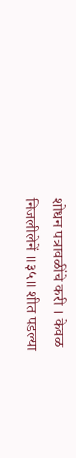शोधन पत्रावळींचे करी । केवळ निजलीलेनें ॥३५॥ शीत पडल्या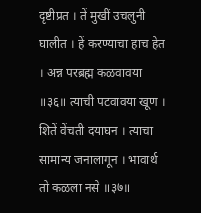दृष्टीप्रत । तें मुखीं उचलुनी घालीत । हें करण्याचा हाच हेत । अन्न परब्रह्म कळवावया ॥३६॥ त्याची पटवावया खूण । शितें वेंचती दयाघन । त्याचा सामान्य जनालागून । भावार्थ तो कळला नसे ॥३७॥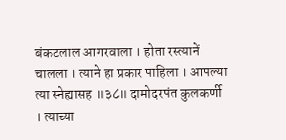बंकटलाल आगरवाला । होता रस्त्यानें चालला । त्याने हा प्रकार पाहिला । आपल्या त्या स्नेह्यासह ॥३८॥ दामोदरपंत कुलकर्णी । त्याच्या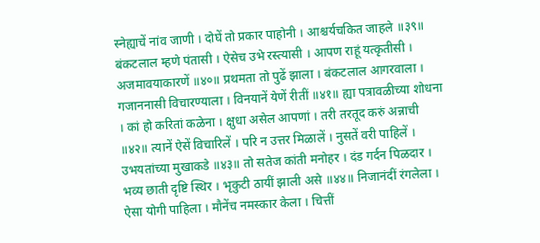स्नेह्याचें नांव जाणी । दोघें तो प्रकार पाहोनी । आश्चर्यचकित जाहले ॥३९॥ बंकटलाल म्हणे पंतासी । ऐसेच उभे रस्‍त्यासी । आपण राहूं यत्कृतीसी । अजमावयाकारणें ॥४०॥ प्रथमता तो पुढें झाला । बंकटलाल आगरवाला । गजाननासी विचारण्याला । विनयानें येणें रीतीं ॥४१॥ ह्या पत्रावळीच्या शोधना । कां हो करितां कळेना । क्षुधा असेल आपणां । तरी तरतूद करुं अन्नाची ॥४२॥ त्यानें ऐसें विचारिलें । परि न उत्तर मिळालें । नुसतें वरी पाहिलें । उभयतांच्या मुखाकडे ॥४३॥ तो सतेज कांती मनोहर । दंड गर्दन पिळदार । भव्य छाती दृष्टि स्थिर । भृकुटी ठायीं झाली असे ॥४४॥ निजानंदीं रंगलेला । ऐसा योगी पाहिला । मौनेंच नमस्कार केला । चित्तीं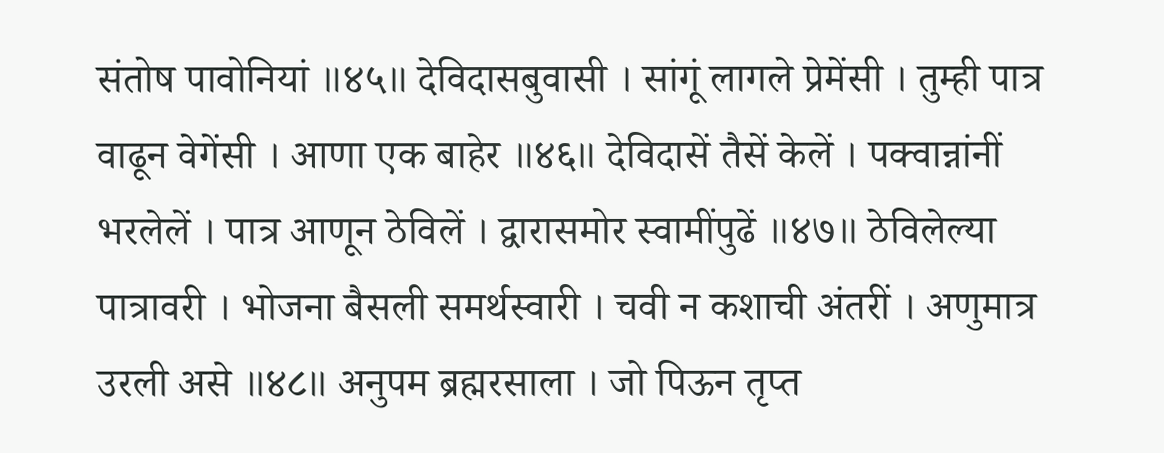संतोष पावोनियां ॥४५॥ देविदासबुवासी । सांगूं लागले प्रेमेंसी । तुम्ही पात्र वाढून वेगेंसी । आणा एक बाहेर ॥४६॥ देविदासें तैसें केलें । पक्वान्नांनीं भरलेलें । पात्र आणून ठेविलें । द्वारासमोर स्वामींपुढें ॥४७॥ ठेविलेल्या पात्रावरी । भोजना बैसली समर्थस्वारी । चवी न कशाची अंतरीं । अणुमात्र उरली असे ॥४८॥ अनुपम ब्रह्मरसाला । जो पिऊन तृप्त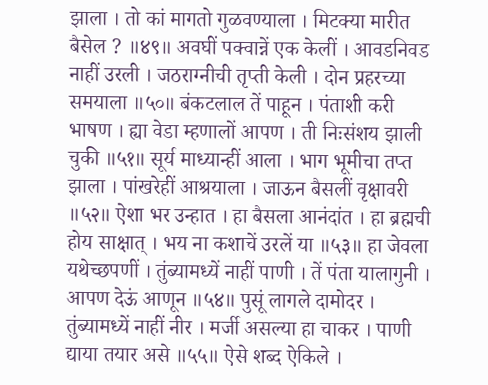झाला । तो कां मागतो गुळवण्याला । मिटक्या मारीत बैसेल ? ॥४९॥ अवघीं पक्वान्नें एक केलीं । आवडनिवड नाहीं उरली । जठराग्नीची तृप्ती केली । दोन प्रहरच्या समयाला ॥५०॥ बंकटलाल तें पाहून । पंताशी करी भाषण । ह्या वेडा म्हणालों आपण । ती निःसंशय झाली चुकी ॥५१॥ सूर्य माध्यान्हीं आला । भाग भूमीचा तप्त झाला । पांखरेहीं आश्रयाला । जाऊन बैसलीं वृक्षावरी ॥५२॥ ऐशा भर उन्हात । हा बैसला आनंदांत । हा ब्रह्मची होय साक्षात्‌ । भय ना कशाचें उरलें या ॥५३॥ हा जेवला यथेच्छपणीं । तुंब्यामध्यें नाहीं पाणी । तें पंता यालागुनी । आपण देऊं आणून ॥५४॥ पुसूं लागले दामोदर । तुंब्यामध्यें नाहीं नीर । मर्जी असल्या हा चाकर । पाणी द्याया तयार असे ॥५५॥ ऐसे शब्द ऐकिले ।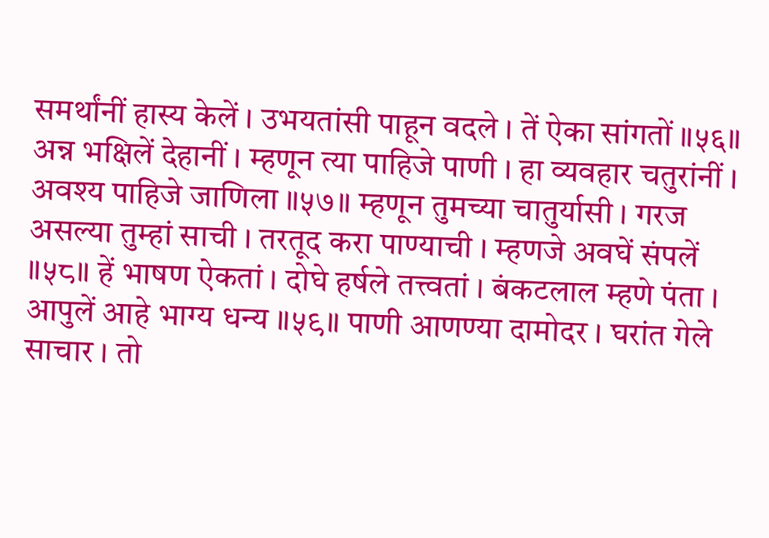समर्थांनीं हास्य केलें । उभयतांसी पाहून वदले । तें ऐका सांगतों ॥५६॥ अन्न भक्षिलें देहानीं । म्हणून त्या पाहिजे पाणी । हा व्यवहार चतुरांनीं । अवश्य पाहिजे जाणिला ॥५७॥ म्हणून तुमच्या चातुर्यासी । गरज असल्या तुम्हां साची । तरतूद करा पाण्याची । म्हणजे अवघें संपलें ॥५८॥ हें भाषण ऐकतां । दोघे हर्षले तत्त्वतां । बंकटलाल म्हणे पंता । आपुलें आहे भाग्य धन्य ॥५९॥ पाणी आणण्या दामोदर । घरांत गेले साचार । तो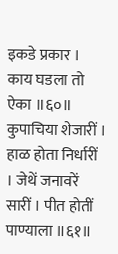इकडे प्रकार । काय घडला तो ऐका ॥६०॥ कुपाचिया शेजारीं । हाळ होता निर्धारीं । जेथें जनावरें सारीं । पीत होतीं पाण्याला ॥६१॥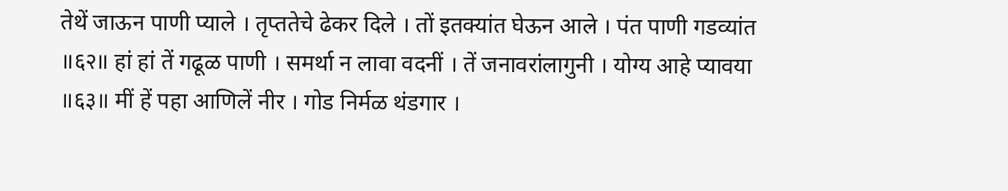तेथें जाऊन पाणी प्याले । तृप्ततेचे ढेकर दिले । तों इतक्यांत घेऊन आले । पंत पाणी गडव्यांत ॥६२॥ हां हां तें गढूळ पाणी । समर्था न लावा वदनीं । तें जनावरांलागुनी । योग्य आहे प्यावया ॥६३॥ मीं हें पहा आणिलें नीर । गोड निर्मळ थंडगार ।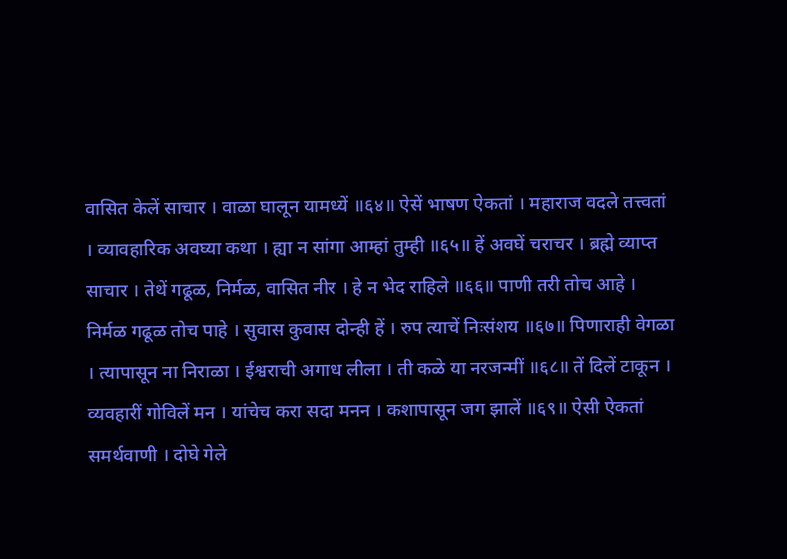वासित केलें साचार । वाळा घालून यामध्यें ॥६४॥ ऐसें भाषण ऐकतां । महाराज वदले तत्त्वतां । व्यावहारिक अवघ्या कथा । ह्या न सांगा आम्हां तुम्ही ॥६५॥ हें अवघें चराचर । ब्रह्मे व्याप्त साचार । तेथें गढूळ, निर्मळ, वासित नीर । हे न भेद राहिले ॥६६॥ पाणी तरी तोच आहे । निर्मळ गढूळ तोच पाहे । सुवास कुवास दोन्ही हें । रुप त्याचें निःसंशय ॥६७॥ पिणाराही वेगळा । त्यापासून ना निराळा । ईश्वराची अगाध लीला । ती कळे या नरजन्मीं ॥६८॥ तें दिलें टाकून । व्यवहारीं गोविलें मन । यांचेच करा सदा मनन । कशापासून जग झालें ॥६९॥ ऐसी ऐकतां समर्थवाणी । दोघे गेले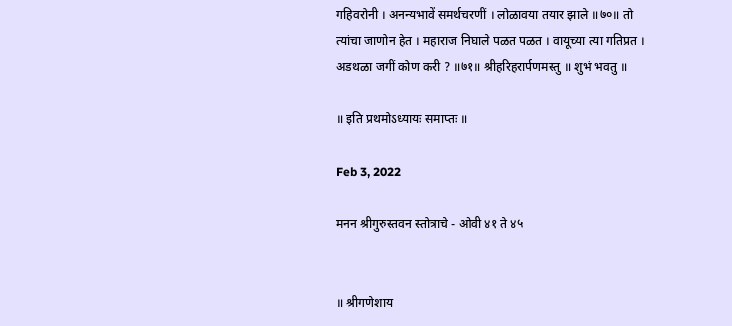गहिवरोनी । अनन्यभावें समर्थचरणीं । लोळावया तयार झाले ॥७०॥ तो त्यांचा जाणोन हेत । महाराज निघाले पळत पळत । वायूच्या त्या गतिप्रत । अडथळा जगीं कोण करी ? ॥७१॥ श्रीहरिहरार्पणमस्तु ॥ शुभं भवतु ॥

॥ इति प्रथमोऽध्यायः समाप्तः ॥

Feb 3, 2022

मनन श्रीगुरुस्तवन स्तोत्राचे - ओवी ४१ ते ४५


॥ श्रीगणेशाय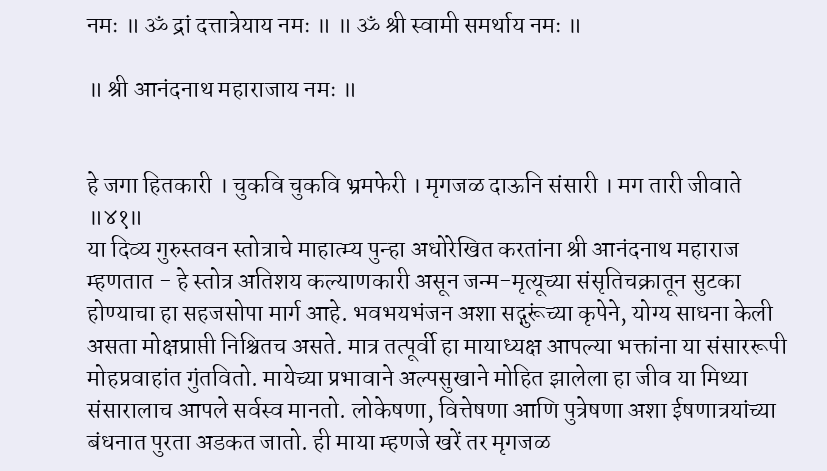नमः ॥ ॐ द्रां दत्तात्रेयाय नमः ॥ ॥ ॐ श्री स्वामी समर्थाय नमः ॥

॥ श्री आनंदनाथ महाराजाय नमः ॥


हे जगा हितकारी । चुकवि चुकवि भ्रमफेरी । मृगजळ दाऊनि संसारी । मग तारी जीवाते ॥४१॥
या दिव्य गुरुस्तवन स्तोत्राचे माहात्म्य पुन्हा अधोरेखित करतांना श्री आनंदनाथ महाराज म्हणतात - हे स्तोत्र अतिशय कल्याणकारी असून जन्म-मृत्यूच्या संसृतिचक्रातून सुटका होण्याचा हा सहजसोपा मार्ग आहे. भवभयभंजन अशा सद्गुरूंच्या कृपेने, योग्य साधना केली असता मोक्षप्राप्ती निश्चितच असते. मात्र तत्पूर्वी हा मायाध्यक्ष आपल्या भक्तांना या संसाररूपी मोहप्रवाहांत गुंतवितो. मायेच्या प्रभावाने अल्पसुखाने मोहित झालेला हा जीव या मिथ्या संसारालाच आपले सर्वस्व मानतो. लोकेषणा, वित्तेषणा आणि पुत्रेषणा अशा ईषणात्रयांच्या बंधनात पुरता अडकत जातो. ही माया म्हणजे खरें तर मृगजळ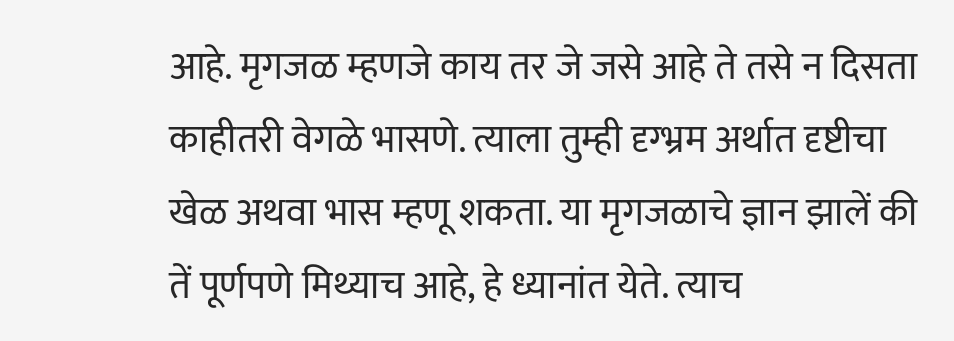आहे. मृगजळ म्हणजे काय तर जे जसे आहे ते तसे न दिसता काहीतरी वेगळे भासणे. त्याला तुम्ही दृग्भ्रम अर्थात दृष्टीचा खेळ अथवा भास म्हणू शकता. या मृगजळाचे ज्ञान झालें की तें पूर्णपणे मिथ्याच आहे, हे ध्यानांत येते. त्याच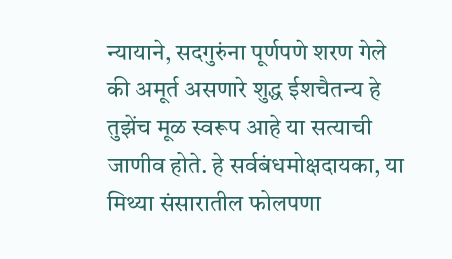न्यायाने, सदगुरुंना पूर्णपणे शरण गेले की अमूर्त असणारे शुद्ध ईशचैतन्य हे तुझेंच मूळ स्वरूप आहे या सत्याची जाणीव होते. हे सर्वबंधमोक्षदायका, या मिथ्या संसारातील फोलपणा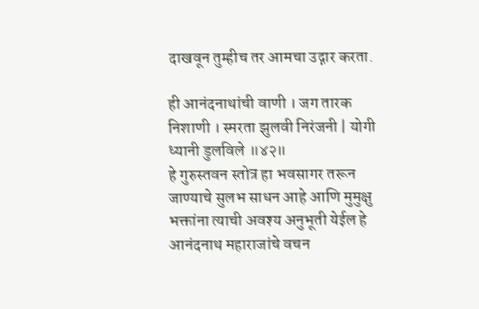दाखवून तुम्हीच तर आमचा उद्गार करता.

ही आनंदनाथांची वाणी । जग तारक निशाणी । स्मरता झुलवी निरंजनी | योगी ध्यानी डुलविले ॥४२॥
हे गुरुस्तवन स्तोत्र हा भवसागर तरून जाण्याचे सुलभ साधन आहे आणि मुमुक्षु भक्तांना त्याची अवश्य अनुभूती येईल हे आनंदनाथ महाराजांचे वचन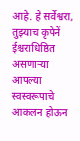आहे. हे सर्वेश्वरा, तुझ्याच कृपेनें ईश्चराधिष्ठित असणाऱ्या आपल्या स्वस्वरूपाचे आकलन होऊन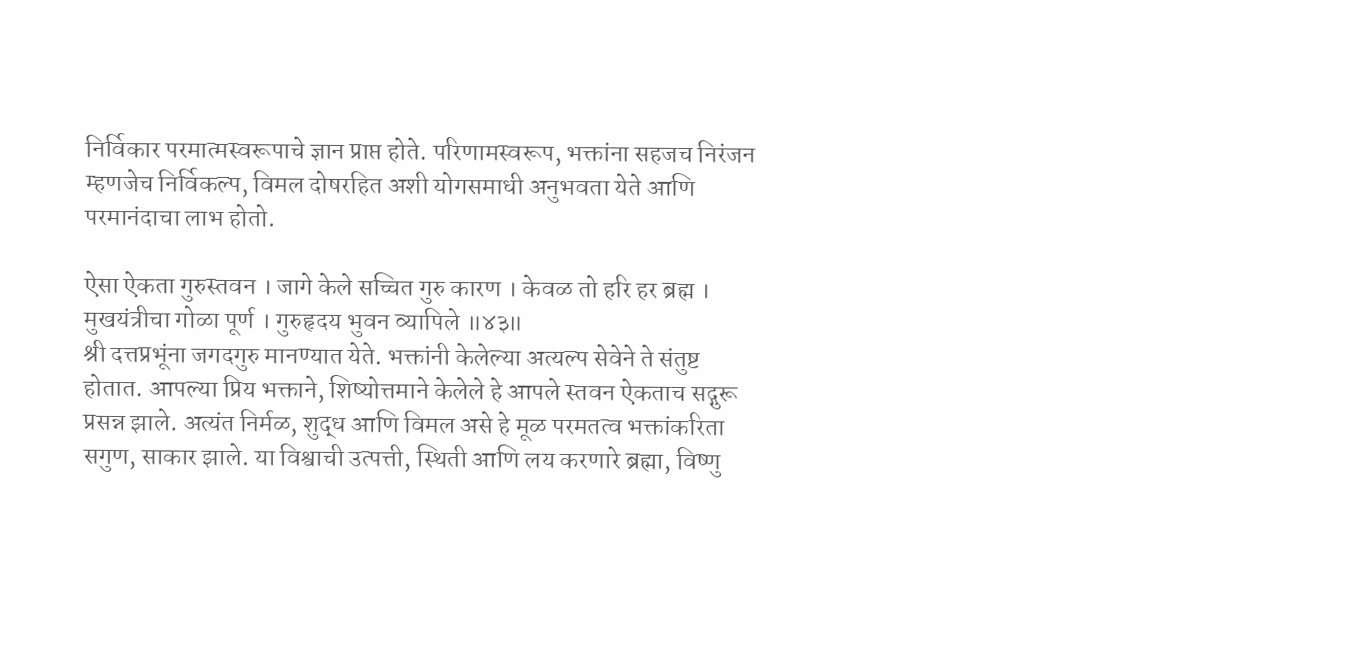निर्विकार परमात्मस्वरूपाचे ज्ञान प्राप्त होते. परिणामस्वरूप, भक्तांना सहजच निरंजन म्हणजेच निर्विकल्प, विमल दोषरहित अशी योगसमाधी अनुभवता येते आणि परमानंदाचा लाभ होतो.

ऐसा ऐकता गुरुस्तवन । जागे केले सच्चित गुरु कारण । केवळ तो हरि हर ब्रह्म । मुखयंत्रीचा गोळा पूर्ण । गुरुहृदय भुवन व्यापिले ॥४३॥
श्री दत्तप्रभूंना जगदगुरु मानण्यात येते. भक्तांनी केलेल्या अत्यल्प सेवेने ते संतुष्ट होतात. आपल्या प्रिय भक्ताने, शिष्योत्तमाने केलेले हे आपले स्तवन ऐकताच सद्गुरू प्रसन्न झाले. अत्यंत निर्मळ, शुद्ध आणि विमल असे हे मूळ परमतत्व भक्तांकरिता सगुण, साकार झाले. या विश्वाची उत्पत्ती, स्थिती आणि लय करणारे ब्रह्मा, विष्णु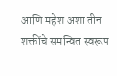आणि महेश अशा तीन शक्तींचे समन्वित स्वरूप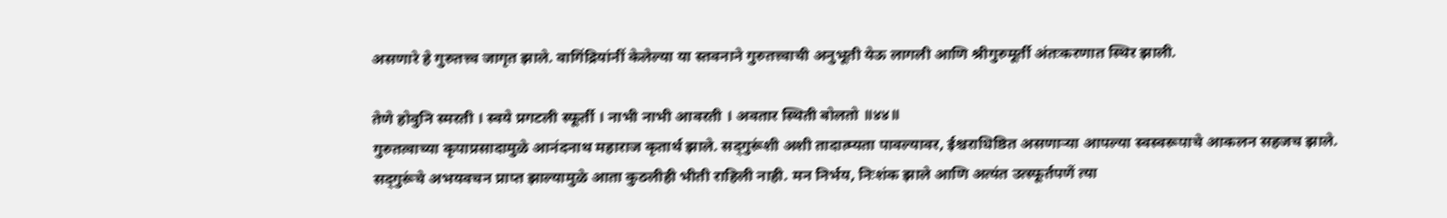असणारे हे गुरुतत्त्व जागृत झाले. वागिंद्रियांनीं केलेल्या या स्तवनाने गुरुतत्त्वाची अनुभूती येऊ लागली आणि श्रीगुरुमूर्ती अंतःकरणात स्थिर झाली.

तेणे होवुनि स्मरती । स्वये प्रगटली स्फूर्ती । नाभी नाभी आवरती । अवतार स्थिती बोलतो ॥४४॥
गुरुतत्वाच्या कृपाप्रसादामुळे आनंदनाथ महाराज कृतार्थ झाले. सद्‌गुरूंशी अशी तादात्म्यता पावल्यावर, ईश्चराधिष्ठित असणाऱ्या आपल्या स्वस्वरूपाचे आकलन सहजच झाले. सद्‌गुरूंचे अभयवचन प्राप्त झाल्यामुळे आता कुठलीही भीती राहिली नाही. मन निर्भय, निःशंक झाले आणि अत्यंत उत्स्फूर्तपणें त्या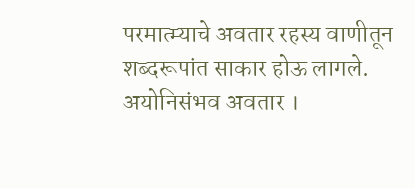परमात्म्याचे अवतार रहस्य वाणीतून शब्दरूपांत साकार होऊ लागले.
अयोनिसंभव अवतार ।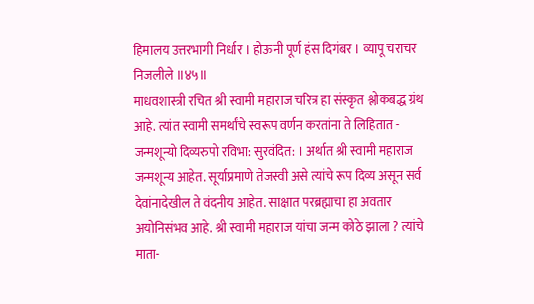हिमालय उत्तरभागी निर्धार । होऊनी पूर्ण हंस दिगंबर । व्यापू चराचर निजलीले ॥४५॥
माधवशास्त्री रचित श्री स्वामी महाराज चरित्र हा संस्कृत श्लोकबद्ध ग्रंथ आहे. त्यांत स्वामी समर्थांचे स्वरूप वर्णन करतांना ते लिहितात - जन्मशून्यो दिव्यरुपो रविभा: सुरवंदित: । अर्थात श्री स्वामी महाराज जन्मशून्य आहेत. सूर्याप्रमाणे तेजस्वी असे त्यांचे रूप दिव्य असून सर्व देवांनादेखील ते वंदनीय आहेत. साक्षात परब्रह्माचा हा अवतार अयोनिसंभव आहे. श्री स्वामी महाराज यांचा जन्म कोठे झाला ? त्यांचे माता-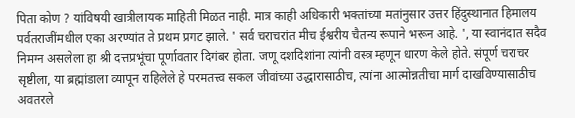पिता कोण ? यांविषयी खात्रीलायक माहिती मिळत नाही. मात्र काही अधिकारी भक्तांच्या मतांनुसार उत्तर हिंदुस्थानात हिमालय पर्वतराजींमधील एका अरण्यांत ते प्रथम प्रगट झाले. ' सर्व चराचरांत मीच ईश्वरीय चैतन्य रूपाने भरून आहे. ', या स्वानंदात सदैव निमग्न असलेला हा श्री दत्तप्रभूंचा पूर्णावतार दिगंबर होता. जणू दशदिशांना त्यांनी वस्त्र म्हणून धारण केले होते. संपूर्ण चराचर सृष्टीला, या ब्रह्मांडाला व्यापून राहिलेले हे परमतत्त्व सकल जीवांच्या उद्धारासाठीच, त्यांना आत्मोन्नतीचा मार्ग दाखविण्यासाठीच अवतरले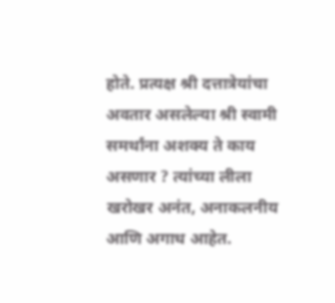होते. प्रत्यक्ष श्री दत्तात्रेयांचा अवतार असलेल्या श्री स्वामी समर्थांना अशक्य ते काय असणार ? त्यांच्या लीला खरोखर अनंत, अनाकलनीय आणि अगाध आहेत.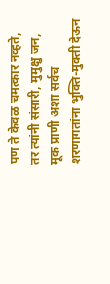पण ते केवळ चमत्कार नव्हते, तर त्यांनी संसारी, मुमुक्षु जन, मूक प्राणी अशा सर्वच शरणागतांना भुक्ति-मुक्ती देऊन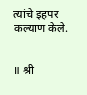त्यांचे इहपर कल्याण केले.


॥ श्री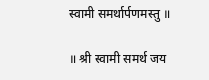स्वामी समर्थार्पणमस्तु ॥

॥ श्री स्वामी समर्थ जय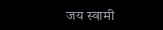जय स्वामी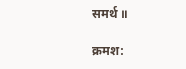समर्थ ॥

क्रमश: